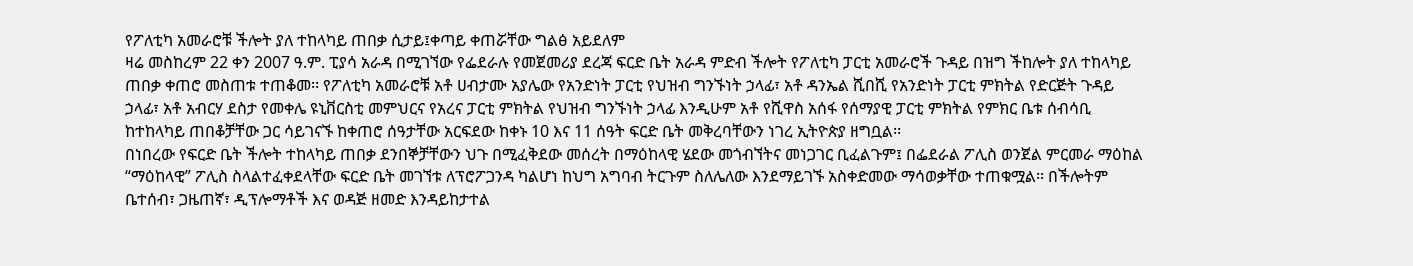የፖለቲካ አመራሮቹ ችሎት ያለ ተከላካይ ጠበቃ ሲታይ፤ቀጣይ ቀጠሯቸው ግልፅ አይደለም
ዛሬ መስከረም 22 ቀን 2007 ዓ.ም. ፒያሳ አራዳ በሚገኘው የፌደራሉ የመጀመሪያ ደረጃ ፍርድ ቤት አራዳ ምድብ ችሎት የፖለቲካ ፓርቲ አመራሮች ጉዳይ በዝግ ችከሎት ያለ ተከላካይ ጠበቃ ቀጠሮ መስጠቱ ተጠቆመ፡፡ የፖለቲካ አመራሮቹ አቶ ሀብታሙ አያሌው የአንድነት ፓርቲ የህዝብ ግንኙነት ኃላፊ፣ አቶ ዳንኤል ሺበሺ የአንድነት ፓርቲ ምክትል የድርጅት ጉዳይ ኃላፊ፣ አቶ አብርሃ ደስታ የመቀሌ ዩኒቨርስቲ መምህርና የአረና ፓርቲ ምክትል የህዝብ ግንኙነት ኃላፊ እንዲሁም አቶ የሺዋስ አሰፋ የሰማያዊ ፓርቲ ምክትል የምክር ቤቱ ሰብሳቢ ከተከላካይ ጠበቆቻቸው ጋር ሳይገናኙ ከቀጠሮ ሰዓታቸው አርፍደው ከቀኑ 10 እና 11 ሰዓት ፍርድ ቤት መቅረባቸውን ነገረ ኢትዮጵያ ዘግቧል፡፡
በነበረው የፍርድ ቤት ችሎት ተከላካይ ጠበቃ ደንበኞቻቸውን ህጉ በሚፈቅደው መሰረት በማዕከላዊ ሄደው መጎብኘትና መነጋገር ቢፈልጉም፤ በፌደራል ፖሊስ ወንጀል ምርመራ ማዕከል “ማዕከላዊ” ፖሊስ ስላልተፈቀደላቸው ፍርድ ቤት መገኘቱ ለፕሮፖጋንዳ ካልሆነ ከህግ አግባብ ትርጉም ስለሌለው እንደማይገኙ አስቀድመው ማሳወቃቸው ተጠቁሟል፡፡ በችሎትም ቤተሰብ፣ ጋዜጠኛ፣ ዲፕሎማቶች እና ወዳጅ ዘመድ እንዳይከታተል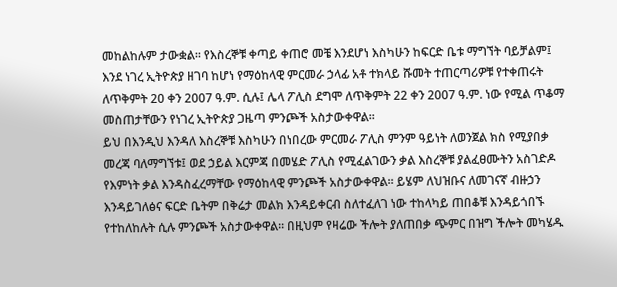መከልከሉም ታውቋል፡፡ የእስረኞቹ ቀጣይ ቀጠሮ መቼ እንደሆነ እስካሁን ከፍርድ ቤቱ ማግኘት ባይቻልም፤ እንደ ነገረ ኢትዮጵያ ዘገባ ከሆነ የማዕከላዊ ምርመራ ኃላፊ አቶ ተክላይ ሹመት ተጠርጣሪዎቹ የተቀጠሩት ለጥቅምት 20 ቀን 2007 ዓ.ም. ሲሉ፤ ሌላ ፖሊስ ደግሞ ለጥቅምት 22 ቀን 2007 ዓ.ም. ነው የሚል ጥቆማ መስጠታቸውን የነገረ ኢትዮጵያ ጋዜጣ ምንጮች አስታውቀዋል፡፡
ይህ በእንዲህ እንዳለ እስረኞቹ እስካሁን በነበረው ምርመራ ፖሊስ ምንም ዓይነት ለወንጀል ክስ የሚያበቃ መረጃ ባለማግኘቱ፤ ወደ ኃይል እርምጃ በመሄድ ፖሊስ የሚፈልገውን ቃል እስረኞቹ ያልፈፀሙትን አስገድዶ የእምነት ቃል እንዳስፈረማቸው የማዕከላዊ ምንጮች አስታውቀዋል፡፡ ይሄም ለህዝቡና ለመገናኛ ብዙኃን እንዳይገለፅና ፍርድ ቤትም በቅሬታ መልክ እንዳይቀርብ ስለተፈለገ ነው ተከላካይ ጠበቆቹ እንዳይጎበኙ የተከለከሉት ሲሉ ምንጮች አስታውቀዋል፡፡ በዚህም የዛሬው ችሎት ያለጠበቃ ጭምር በዝግ ችሎት መካሄዱ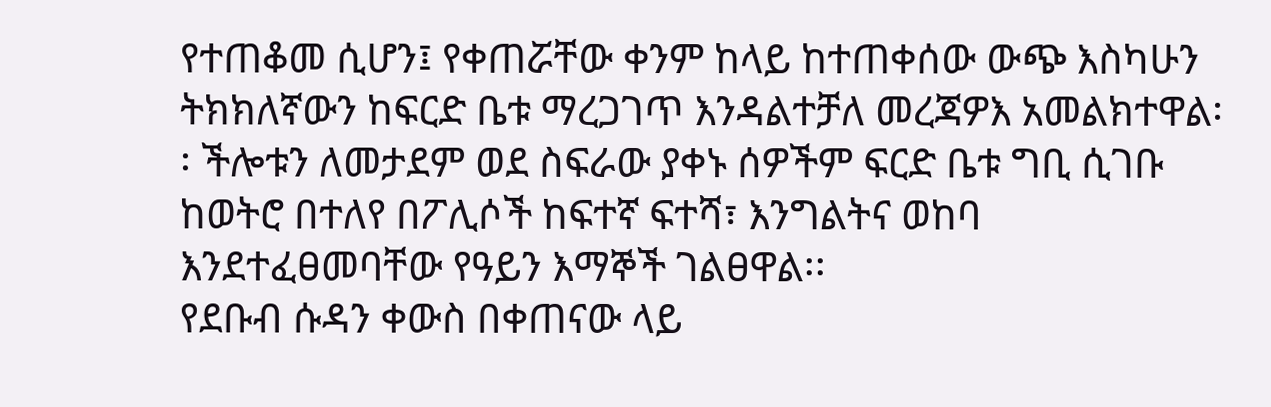የተጠቆመ ሲሆን፤ የቀጠሯቸው ቀንም ከላይ ከተጠቀሰው ውጭ እስካሁን ትክክለኛውን ከፍርድ ቤቱ ማረጋገጥ እንዳልተቻለ መረጃዎእ አመልክተዋል፡፡ ችሎቱን ለመታደም ወደ ስፍራው ያቀኑ ሰዎችም ፍርድ ቤቱ ግቢ ሲገቡ ከወትሮ በተለየ በፖሊሶች ከፍተኛ ፍተሻ፣ እንግልትና ወከባ እንደተፈፀመባቸው የዓይን እማኞች ገልፀዋል፡፡
የደቡብ ሱዳን ቀውስ በቀጠናው ላይ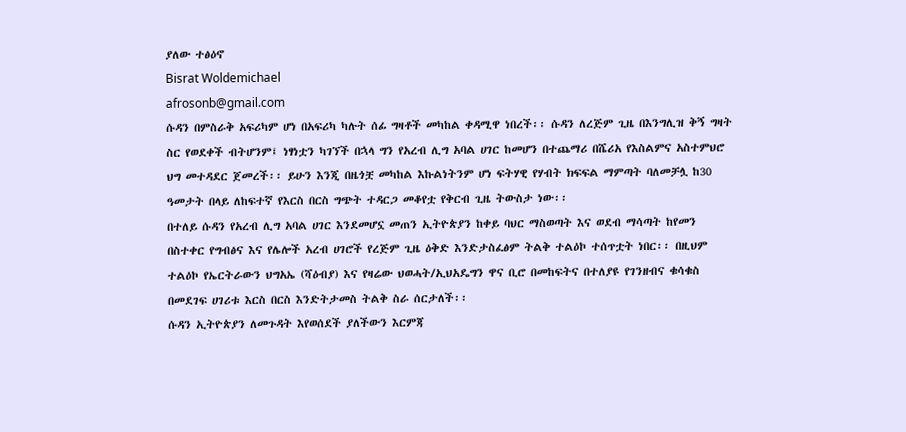ያለው ተፅዕኖ
Bisrat Woldemichael
afrosonb@gmail.com
ሱዳን በምስራቅ አፍሪካም ሆነ በአፍሪካ ካሉት ሰፊ ግዛቶች መካከል ቀዳሚዋ ነበረች፡፡ ሱዳን ለረጅም ጊዜ በእንግሊዝ ቅኝ ግዛት ስር የወደቀች ብትሆንም፤ ነፃነቷን ካገኘች በኋላ ግን የአረብ ሊግ አባል ሀገር ከመሆን በተጨማሪ በሼሪአ የእስልምና አስተምህሮ ህግ መተዳደር ጀመረች፡፡ ይሁን እንጂ በዜጎቿ መካከል እኩልነትንም ሆነ ፍትሃዊ የሃብት ክፍፍል ማምጣት ባለመቻሏ ከ30 ዓመታት በላይ ለከፍተኛ የእርስ በርስ ግጭት ተዳርጋ መቆየቷ የቅርብ ጊዜ ትውስታ ነው፡፡
በተለይ ሱዳን የአረብ ሊግ አባል ሀገር እንደመሆኗ መጠን ኢትዮጵያን ከቀይ ባህር ማስወጣት እና ወደብ ማሳጣት ከየመን በስተቀር የግብፅና እና የሌሎች አረብ ሀገሮች የረጅም ጊዜ ዕቅድ እንድታስፈፅም ትልቅ ተልዕኮ ተሰጥቷት ነበር፡፡ በዚህም ተልዕኮ የኤርትራውን ህግአኤ (ሻዕብያ) እና የዛሬው ህወሓት/ኢህአዴግን ዋና ቢሮ በመከፍትና በተለያዩ የገንዘብና ቁሳቁስ በመደገፍ ሀገሪቱ እርስ በርስ እንድትታመስ ትልቅ ስራ ሰርታለች፡፡
ሱዳን ኢትዮጵያን ለመጉዳት እየወሰደች ያለችውን እርምጃ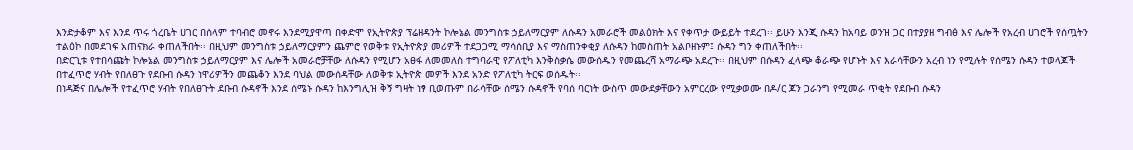እንድታቆም እና እንደ ጥሩ ጎረቤት ሀገር በሰላም ተባብሮ መኖሩ እንደሚያዋጣ በቀድሞ የኢትዮጵያ ፕሬዘዳንት ኮሎኔል መንግስቱ ኃይለማርያም ለሱዳን አመራሮች መልዕክት እና የቀጥታ ውይይት ተደረገ፡፡ ይሁን እንጂ ሱዳን ከአባይ ወንዝ ጋር በተያያዘ ግብፅ እና ሌሎች የአረብ ሀገሮች የሰጧትን ተልዕኮ በመደገፍ አጠናክራ ቀጠለችበት፡፡ በዚህም መንግስቱ ኃይለማርያምን ጨምሮ የወቅቱ የኢትዮጵያ መሪዎች ተደጋጋሚ ማሳሰቢያ እና ማስጠንቀቂያ ለሱዳን ከመስጠት አልቦዘኑም፤ ሱዳን ግን ቀጠለችበት፡፡
በድርጊቱ የተበሳጩት ኮሎኔል መንግስቱ ኃይለማርያም እና ሌሎች አመራሮቻቸው ለሱዳን የሚሆን አፀፋ ለመመለስ ተግባራዊ የፖለቲካ እንቅስቃሴ መውሰዱን የመጨረሻ አማራጭ አደረጉ፡፡ በዚህም በሱዳን ፈላጭ ቆራጭ የሆኑት እና እራሳቸውን አረብ ነን የሚሉት የሰሜን ሱዳን ተወላጆች በተፈጥሮ ሃብት የበለፀጉ የደቡብ ሱዳን ነዋሪዎችን መጨቆን እንደ ባህል መውሰዳቸው ለወቅቱ ኢትዮጵ መዎች እንደ አንድ የፖለቲካ ትርፍ ወሰዱት፡፡
በነዳጅና በሌሎች የተፈጥሮ ሃብት የበለፀጉት ደቡብ ሱዳኖች እንደ ሰሜኑ ሱዳን ከእንግሊዝ ቅኝ ግዛት ነፃ ቢወጡም በራሳቸው ሰሜን ሱዳኖች የባሰ ባርነት ውስጥ መውደቃቸውን አምርረው የሚቃወሙ በዶ/ር ጆን ጋራንግ የሚመራ ጥቂት የደቡብ ሱዳን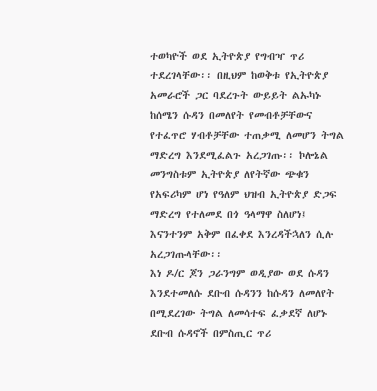ተወካዮች ወደ ኢትዮጵያ የግብዣ ጥሪ ተደረገላቸው፡፡ በዚህም ከወቅቱ የኢትዮጵያ አመራሮች ጋር ባደረጉት ውይይት ልኡካኑ ከሰሜን ሱዳን በመለየት የመብቶቻቸውና የተፈጥሮ ሃብቶቻቸው ተጠቃሚ ለመሆን ትግል ማድረግ እንደሚፈልጉ አረጋገጡ፡፡ ኮሎኔል መንግስቱም ኢትዮጵያ ለየትኛው ጭቁን የአፍሪካም ሆነ የዓለም ህዝብ ኢትዮጵያ ድጋፍ ማድረግ የተለመደ በጎ ዓላማዋ ስለሆነ፤ እናንተንም አቅም በፈቀደ እንረዳችኋለን ሲሉ አረጋገጡላቸው፡፡
እነ ዶ/ር ጆን ጋራንግም ወዲያው ወደ ሱዳን እንደተመለሱ ደቡብ ሱዳንን ከሱዳን ለመለየት በሚደረገው ትግል ለመሳተፍ ፈቃደኛ ለሆኑ ደቡብ ሱዳኖች በምስጢር ጥሪ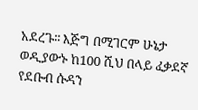አደረጉ፡፡ እጅግ በሚገርም ሁኔታ ወዲያውኑ ከ100 ሺህ በላይ ፈቃደኛ የደቡብ ሱዳን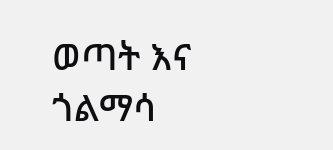ወጣት እና ጎልማሳ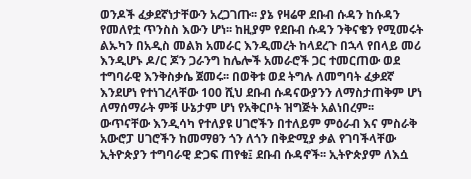ወንዶች ፈቃደኛነታቸውን አረጋገጡ፡፡ ያኔ የዛሬዋ ደቡብ ሱዳን ከሱዳን የመለየቷ ጥንስስ እውን ሆነ፡፡ ከዚያም የደቡብ ሱዳን ንቅናቄን የሚመሩት ልኡካን በአዲስ መልክ አመራር እንዲመረት ከላደረጉ በኋላ የበላይ መሪ እንዲሆኑ ዶ/ር ጆን ጋራንግ ከሌሎች አመራሮች ጋር ተመርጠው ወደ ተግባራዊ እንቅስቃሴ ጀመሩ፡፡ በወቅቱ ወደ ትግሉ ለመግባት ፈቃደኛ እንደሆነ የተነገረላቸው 100 ሺህ ደቡብ ሱዳናውያንን ለማስታጠቅም ሆነ ለማሰማራት ምቹ ሁኔታም ሆነ የአቅርቦት ዝግጅት አልነበረም፡፡
ውጥናቸው እንዲሳካ የተለያዩ ሀገሮችን በተለይም ምዕራብ እና ምስራቅ አውሮፓ ሀገሮችን ከመማፀን ጎን ለጎን በቅድሚያ ቃል የገባችላቸው ኢትዮጵያን ተግባራዊ ድጋፍ ጠየቁ፤ ደቡብ ሱዳኖች፡፡ ኢትዮጵያም ለእሷ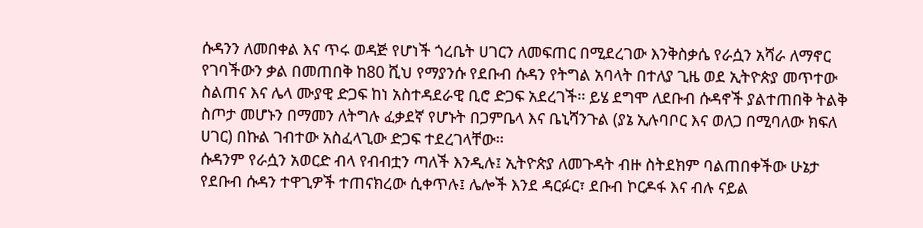ሱዳንን ለመበቀል እና ጥሩ ወዳጅ የሆነች ጎረቤት ሀገርን ለመፍጠር በሚደረገው እንቅስቃሴ የራሷን አሻራ ለማኖር የገባችውን ቃል በመጠበቅ ከ80 ሺህ የማያንሱ የደቡብ ሱዳን የትግል አባላት በተለያ ጊዜ ወደ ኢትዮጵያ መጥተው ስልጠና እና ሌላ ሙያዊ ድጋፍ ከነ አስተዳደራዊ ቢሮ ድጋፍ አደረገች፡፡ ይሄ ደግሞ ለደቡብ ሱዳኖች ያልተጠበቅ ትልቅ ስጦታ መሆኑን በማመን ለትግሉ ፈቃደኛ የሆኑት በጋምቤላ እና ቤኒሻንጉል (ያኔ ኢሉባቦር እና ወለጋ በሚባለው ክፍለ ሀገር) በኩል ገብተው አስፈላጊው ድጋፍ ተደረገላቸው፡፡
ሱዳንም የራሷን አወርድ ብላ የብብቷን ጣለች እንዲሉ፤ ኢትዮጵያ ለመጉዳት ብዙ ስትደክም ባልጠበቀችው ሁኔታ የደቡብ ሱዳን ተዋጊዎች ተጠናክረው ሲቀጥሉ፤ ሌሎች እንደ ዳርፉር፣ ደቡብ ኮርዶፋ እና ብሉ ናይል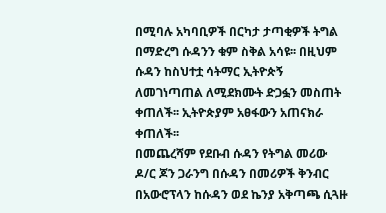በሚባሉ አካባቢዎች በርካታ ታጣቂዎች ትግል በማድረግ ሱዳንን ቁም ስቅል አሳዩ፡፡ በዚህም ሱዳን ከስህተቷ ሳትማር ኢትዮጵኝ ለመገነጣጠል ለሚደክሙት ድጋፏን መስጠት ቀጠለች፡፡ ኢትዮጵያም አፀፋውን አጠናክራ ቀጠለች፡፡
በመጨረሻም የደቡብ ሱዳን የትግል መሪው ዶ/ር ጆን ጋራንግ በሱዳን በመሪዎች ቅንብር በአውሮፕላን ከሱዳን ወደ ኬንያ አቅጣጫ ሲጓዙ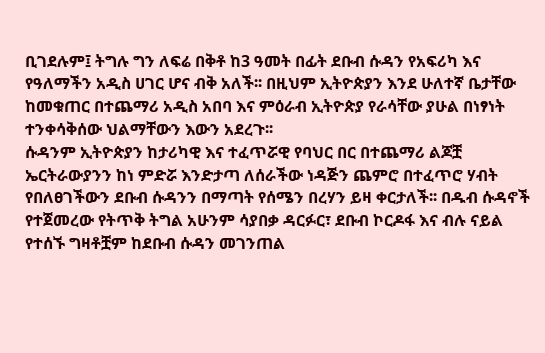ቢገደሉም፤ ትግሉ ግን ለፍሬ በቅቶ ከ3 ዓመት በፊት ደቡብ ሱዳን የአፍሪካ እና የዓለማችን አዲስ ሀገር ሆና ብቅ አለች፡፡ በዚህም ኢትዮጵያን እንደ ሁለተኛ ቤታቸው ከመቁጠር በተጨማሪ አዲስ አበባ እና ምዕራብ ኢትዮጵያ የራሳቸው ያሁል በነፃነት ተንቀሳቅሰው ህልማቸውን እውን አደረጉ፡፡
ሱዳንም ኢትዮጵያን ከታሪካዊ እና ተፈጥሯዊ የባህር በር በተጨማሪ ልጆቿ ኤርትራውያንን ከነ ምድሯ እንድታጣ ለሰራችው ነዳጅን ጨምሮ በተፈጥሮ ሃብት የበለፀገችውን ደቡብ ሱዳንን በማጣት የሰሜን በረሃን ይዛ ቀርታለች፡፡ በዱብ ሱዳኖች የተጀመረው የትጥቅ ትግል አሁንም ሳያበቃ ዳርፉር፣ ደቡብ ኮርዶፋ እና ብሉ ናይል የተሰኙ ግዛቶቿም ከደቡብ ሱዳን መገንጠል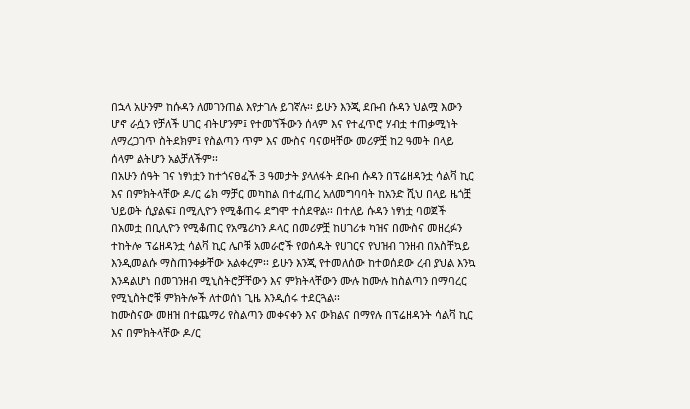በኋላ አሁንም ከሱዳን ለመገንጠል እየታገሉ ይገኛሉ፡፡ ይሁን እንጂ ደቡብ ሱዳን ህልሟ እውን ሆኖ ራሷን የቻለች ሀገር ብትሆንም፤ የተመኘችውን ሰላም እና የተፈጥሮ ሃብቷ ተጠቃሚነት ለማረጋገጥ ስትደክም፤ የስልጣን ጥም እና ሙስና ባናወዛቸው መሪዎቿ ከ2 ዓመት በላይ ሰላም ልትሆን አልቻለችም፡፡
በአሁን ሰዓት ገና ነፃነቷን ከተጎናፀፈች 3 ዓመታት ያላለፋት ደቡብ ሱዳን በፕሬዘዳንቷ ሳልቫ ኪር እና በምክትላቸው ዶ/ር ሬክ ማቻር መካከል በተፈጠረ አለመግባባት ከአንድ ሺህ በላይ ዜጎቿ ህይወት ሲያልፍ፤ በሚሊዮን የሚቆጠሩ ደግሞ ተሰደዋል፡፡ በተለይ ሱዳን ነፃነቷ ባወጀች በአመቷ በቢሊዮን የሚቆጠር የአሜሪካን ዶላር በመሪዎቿ ከሀገሪቱ ካዝና በሙስና መዘረፉን ተከትሎ ፕሬዘዳንቷ ሳልቫ ኪር ሌቦቹ አመራሮች የወሰዱት የሀገርና የህዝብ ገንዘብ በአስቸኳይ እንዲመልሱ ማስጠንቀቃቸው አልቀረም፡፡ ይሁን እንጂ የተመለሰው ከተወሰደው ረብ ያህል እንኳ እንዳልሆነ በመገንዘብ ሚኒስትሮቻቸውን እና ምክትላቸውን ሙሉ ከሙሉ ከስልጣን በማባረር የሚኒስትሮቹ ምክትሎች ለተወሰነ ጊዜ እንዲሰሩ ተደርጓል፡፡
ከሙስናው መዘዝ በተጨማሪ የስልጣን መቀናቀን እና ውክልና በማየሉ በፕሬዘዳንት ሳልቫ ኪር እና በምክትላቸው ዶ/ር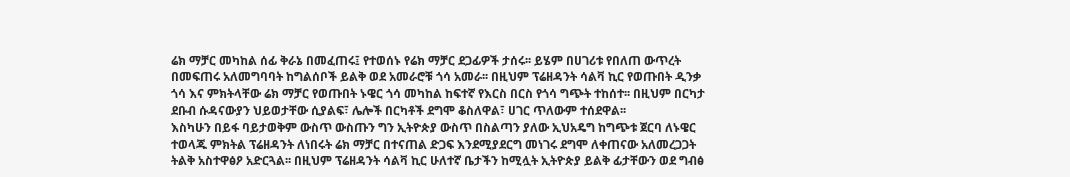ሬክ ማቻር መካከል ሰፊ ቅራኔ በመፈጠሩ፤ የተወሰኑ የሬክ ማቻር ደጋፊዎች ታሰሩ፡፡ ይሄም በሀገሪቱ የበለጠ ውጥረት በመፍጠሩ አለመግባባት ከግልሰቦች ይልቅ ወደ አመራሮቹ ጎሳ አመራ፡፡ በዚህም ፕሬዘዳንት ሳልቫ ኪር የወጡበት ዲንቃ ጎሳ እና ምክትላቸው ሬክ ማቻር የወጡበት ኑዌር ጎሳ መካከል ከፍተኛ የእርስ በርስ የጎሳ ግጭት ተከሰተ፡፡ በዚህም በርካታ ደቡብ ሱዳናውያን ህይወታቸው ሲያልፍ፣ ሌሎች በርካቶች ደግሞ ቆስለዋል፣ ሀገር ጥለውም ተሰደዋል፡፡
እስካሁን በይፋ ባይታወቅም ውስጥ ውስጡን ግን ኢትዮጵያ ውስጥ በስልጣን ያለው ኢህአዴግ ከግጭቱ ጀርባ ለኑዌር ተወላጁ ምክትል ፕሬዘዳንት ለነበሩት ሬክ ማቻር በተናጠል ድጋፍ እንደሚያደርግ መነገሩ ደግሞ ለቀጠናው አለመረጋጋት ትልቅ አስተዋፅዖ አድርጓል፡፡ በዚህም ፕሬዘዳንት ሳልቫ ኪር ሁለተኛ ቤታችን ከሚሏት ኢትዮጵያ ይልቅ ፊታቸውን ወደ ግብፅ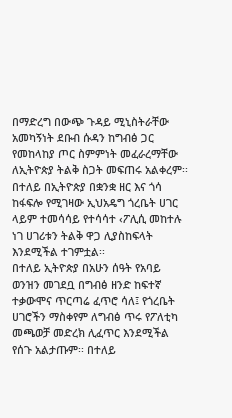በማድረግ በውጭ ጉዳይ ሚኒስትራቸው አመካኝነት ደቡብ ሱዳን ከግብፅ ጋር የመከላከያ ጦር ስምምነት መፈራረማቸው ለኢትዮጵያ ትልቅ ስጋት መፍጠሩ አልቀረም፡፡ በተለይ በኢትዮጵያ በቋንቋ ዘር እና ጎሳ ከፋፍሎ የሚገዛው ኢህአዴግ ጎረቤት ሀገር ላይም ተመሳሳይ የተሳሳተ ‹ፖሊሲ መከተሉ ነገ ሀገሪቱን ትልቅ ዋጋ ሊያስከፍላት እንደሚችል ተገምቷል፡፡
በተለይ ኢትዮጵያ በአሁን ሰዓት የአባይ ወንዝን መገደቧ በግብፅ ዘንድ ከፍተኛ ተቃውሞና ጥርጣሬ ፈጥሮ ሳለ፤ የጎረቤት ሀገሮችን ማስቀየም ለግብፅ ጥሩ የፖለቲካ መጫወቻ መድረክ ሊፈጥር እንደሚችል የሰጉ አልታጡም፡፡ በተለይ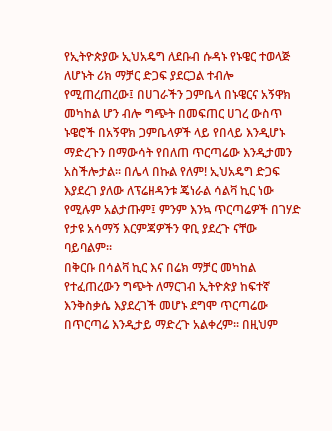የኢትዮጵያው ኢህአዴግ ለደቡብ ሱዳኑ የኑዌር ተወላጅ ለሆኑት ሪክ ማቻር ድጋፍ ያደርጋል ተብሎ የሚጠረጠረው፤ በሀገራችን ጋምቤላ በኑዌርና አኝዋክ መካከል ሆን ብሎ ግጭት በመፍጠር ሀገረ ውስጥ ኑዌሮች በአኝዋክ ጋምቤላዎች ላይ የበላይ እንዲሆኑ ማድረጉን በማውሳት የበለጠ ጥርጣሬው እንዲታመን አስችሎታል፡፡ በሌላ በኩል የለም! ኢህአዴግ ድጋፍ እያደረገ ያለው ለፕሬዘዳንቱ ጄነራል ሳልቫ ኪር ነው የሚሉም አልታጡም፤ ምንም እንኳ ጥርጣሬዎች በገሃድ የታዩ አሳማኝ እርምጃዎችን ዋቢ ያደረጉ ናቸው ባይባልም፡፡
በቅርቡ በሳልቫ ኪር እና በሬክ ማቻር መካከል የተፈጠረውን ግጭት ለማርገብ ኢትዮጵያ ከፍተኛ እንቅስቃሴ እያደረገች መሆኑ ደግሞ ጥርጣሬው በጥርጣሬ እንዲታይ ማድረጉ አልቀረም፡፡ በዚህም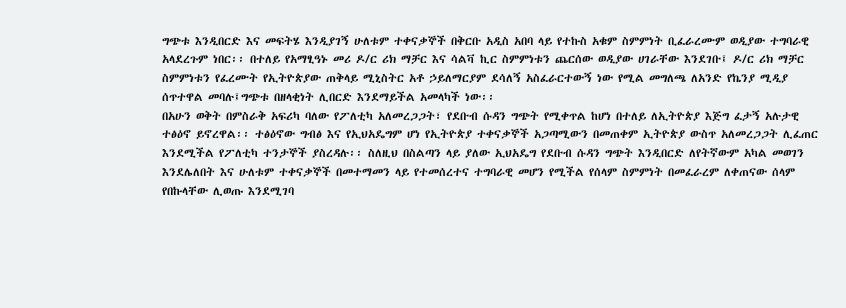ግጭቱ እንዲበርድ እና መፍትሄ እንዲያገኝ ሁለቱም ተቀናቃኞች በቅርቡ አዲስ አበባ ላይ የተኩስ አቁም ስምምነት ቢፈራረሙም ወዲያው ተግባራዊ አላደረጉም ነበር፡፡ በተለይ የአማፂዓኑ መሪ ዶ/ር ሪክ ማቻር እና ሳልቫ ኪር ስምምነቱን ጨርሰው ወዲያው ሀገራቸው እንደገቡ፤ ዶ/ር ሪክ ማቻር ስምምነቱን የፈረሙት የኢትዮጵያው ጠቅላይ ሚኒስትር አቶ ኃይለማርያም ደሳለኝ አስፈራርተውኝ ነው የሚል መግለጫ ለአንድ የኬንያ ሚዲያ ሰጥተዋል መባሉ፤ግጭቱ በዘላቂነት ሊበርድ እንደማይችል አመላካች ነው፡፡
በአሁን ወቅት በምስራቅ አፍሪካ ባለው የፖለቲካ አለመረጋጋት፣ የደቡብ ሱዳን ግጭት የሚቀጥል ከሆነ በተለይ ለኢትዮጵያ እጅግ ፈታኝ አሉታዊ ተፅዕኖ ይኖረዋል፡፡ ተፅዕኖው ግብፅ እና የኢህአዴግም ሆነ የኢትዮጵያ ተቀናቃኞች አጋጣሚውን በመጠቀም ኢትዮጵያ ውስጥ አለመረጋጋት ሊፈጠር እንደሚችል የፖለቲካ ተንታኞች ያስረዳሉ፡፡ ስለዚህ በስልጣን ላይ ያለው ኢህአዴግ የደቡብ ሱዳን ግጭት እንዲበርድ ለየትኛውም አካል መወገን እንደሌለበት እና ሁለቱም ተቀናቃኞች በመተማመን ላይ የተመሰረተና ተግባራዊ መሆን የሚችል የሰላም ስምምነት በመፈራረም ለቀጠናው ሰላም የበኩላቸው ሊወጡ እንደሚገባ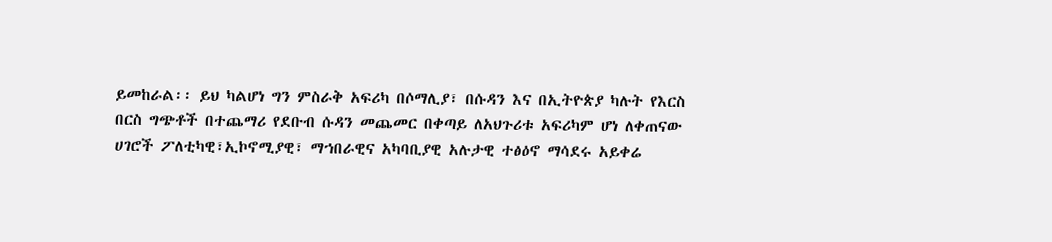ይመከራል፡፡ ይህ ካልሆነ ግን ምስራቅ አፍሪካ በሶማሊያ፣ በሱዳን እና በኢትዮጵያ ካሉት የእርስ በርስ ግጭቶች በተጨማሪ የደቡብ ሱዳን መጨመር በቀጣይ ለአህጉሪቱ አፍሪካም ሆነ ለቀጠናው ሀገሮች ፖለቲካዊ፣ኢኮኖሚያዊ፣ ማኀበራዊና አካባቢያዊ አሉታዊ ተፅዕኖ ማሳደሩ አይቀሬ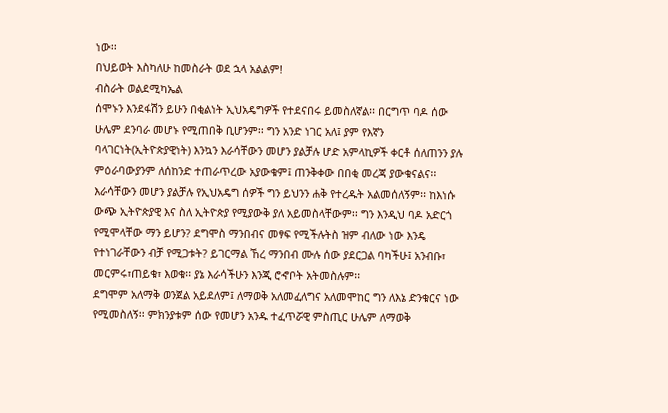ነው፡፡
በህይወት እስካለሁ ከመስራት ወደ ኋላ አልልም!
ብስራት ወልደሚካኤል
ሰሞኑን እንደፋሽን ይሁን በቂልነት ኢህአዴግዎች የተደናበሩ ይመስለኛል፡፡ በርግጥ ባዶ ሰው ሁሌም ደንባራ መሆኑ የሚጠበቅ ቢሆንም፡፡ ግን አንድ ነገር አለ፤ ያም የእኛን ባላገርነት(ኢትዮጵያዊነት) እንኳን እራሳቸውን መሆን ያልቻሉ ሆድ አምላኪዎች ቀርቶ ሰለጠንን ያሉ ምዕራባውያንም ለሰከንድ ተጠራጥረው አያውቁም፤ ጠንቅቀው በበቂ መረጃ ያውቁናልና፡፡ እራሳቸውን መሆን ያልቻሉ የኢህአዴግ ሰዎች ግን ይህንን ሐቅ የተረዱት አልመሰለኝም፡፡ ከእነሱ ውጭ ኢትዮጵያዊ እና ስለ ኢትዮጵያ የሚያውቅ ያለ አይመስላቸውም፡፡ ግን እንዲህ ባዶ አድርጎ የሚሞላቸው ማን ይሆን? ደግሞስ ማንበብና መፃፍ የሚችሉትስ ዝም ብለው ነው እንዴ የተነገራቸውን ብቻ የሚጋቱት? ይገርማል ኸረ ማንበብ ሙሉ ሰው ያደርጋል ባካችሁ፤ አንብቡ፣ መርምሩ፣ጠይቁ፣ እወቁ፡፡ ያኔ እራሳችሁን እንጂ ሮኆቦት አትመስሉም፡፡
ደግሞም አለማቅ ወንጀል አይደለም፤ ለማወቅ አለመፈለግና አለመሞከር ግን ለእኔ ድንቁርና ነው የሚመስለኝ፡፡ ምክንያቱም ሰው የመሆን አንዱ ተፈጥሯዊ ምስጢር ሁሌም ለማወቅ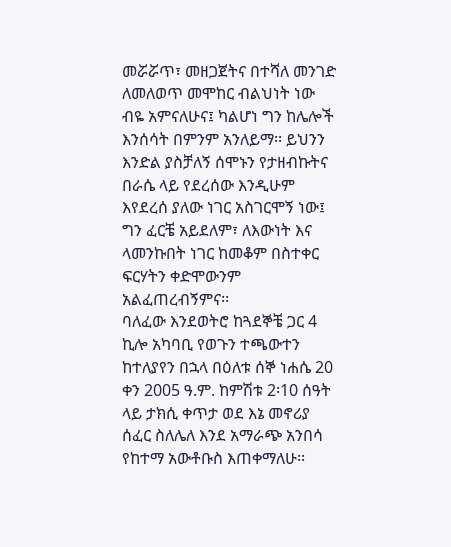መሯሯጥ፣ መዘጋጀትና በተሻለ መንገድ ለመለወጥ መሞከር ብልህነት ነው ብዬ አምናለሁና፤ ካልሆነ ግን ከሌሎች እንሰሳት በምንም አንለይማ፡፡ ይህንን እንድል ያስቻለኝ ሰሞኑን የታዘብኩትና በራሴ ላይ የደረሰው እንዲሁም እየደረሰ ያለው ነገር አስገርሞኝ ነው፤ ግን ፈርቼ አይደለም፣ ለእውነት እና ላመንኩበት ነገር ከመቆም በስተቀር ፍርሃትን ቀድሞውንም አልፈጠረብኝምና፡፡
ባለፈው እንደወትሮ ከጓደኞቼ ጋር 4 ኪሎ አካባቢ የወጉን ተጫውተን ከተለያየን በኋላ በዕለቱ ሰኞ ነሐሴ 20 ቀን 2005 ዓ.ም. ከምሽቱ 2፡10 ሰዓት ላይ ታክሲ ቀጥታ ወደ እኔ መኖሪያ ሰፈር ስለሌለ እንደ አማራጭ አንበሳ የከተማ አውቶቡስ እጠቀማለሁ፡፡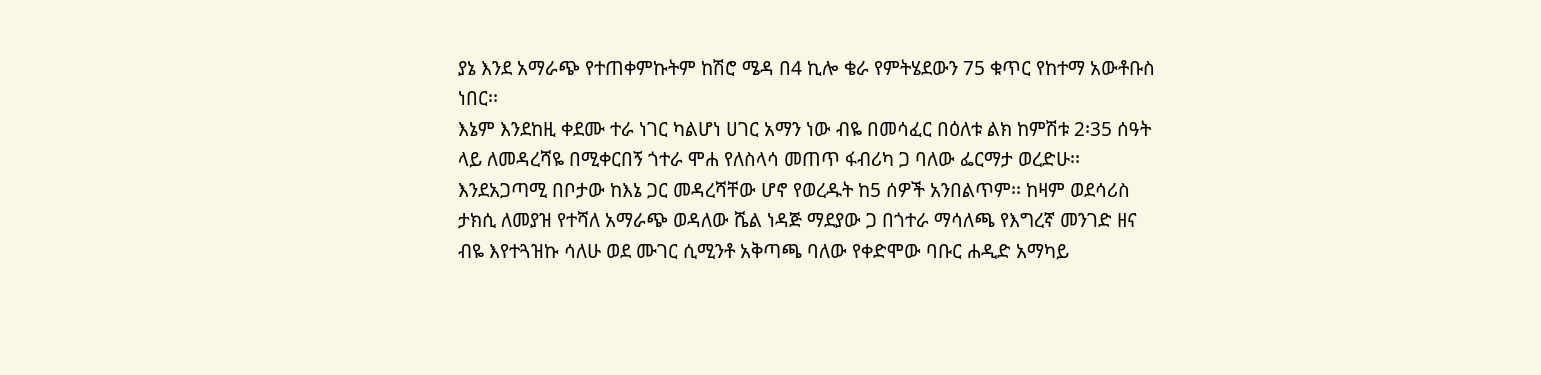ያኔ እንደ አማራጭ የተጠቀምኩትም ከሽሮ ሜዳ በ4 ኪሎ ቄራ የምትሄደውን 75 ቁጥር የከተማ አውቶቡስ ነበር፡፡
እኔም እንደከዚ ቀደሙ ተራ ነገር ካልሆነ ሀገር አማን ነው ብዬ በመሳፈር በዕለቱ ልክ ከምሽቱ 2፡35 ሰዓት ላይ ለመዳረሻዬ በሚቀርበኝ ጎተራ ሞሐ የለስላሳ መጠጥ ፋብሪካ ጋ ባለው ፌርማታ ወረድሁ፡፡ እንደአጋጣሚ በቦታው ከእኔ ጋር መዳረሻቸው ሆኖ የወረዱት ከ5 ሰዎች አንበልጥም፡፡ ከዛም ወደሳሪስ ታክሲ ለመያዝ የተሻለ አማራጭ ወዳለው ሼል ነዳጅ ማደያው ጋ በጎተራ ማሳለጫ የእግረኛ መንገድ ዘና ብዬ እየተጓዝኩ ሳለሁ ወደ ሙገር ሲሚንቶ አቅጣጫ ባለው የቀድሞው ባቡር ሐዲድ አማካይ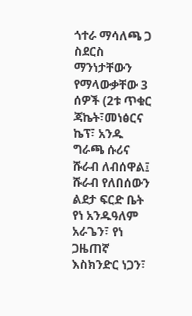ጎተራ ማሳለጫ ጋ ስደርስ ማንነታቸውን የማላውቃቸው 3 ሰዎች (2ቱ ጥቁር ጃኬት፣መነፅርና ኬፕ፣ አንዱ ግራጫ ሱሪና ሹራብ ለብሰዋል፤ ሹራብ የለበሰውን ልደታ ፍርድ ቤት የነ አንዱዓለም አራጌን፣ የነ ጋዜጠኛ እስክንድር ነጋን፣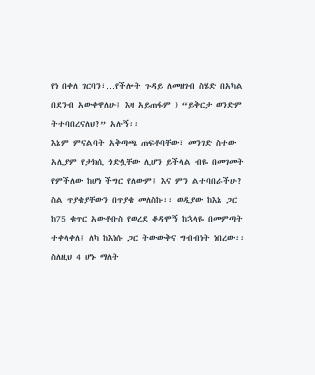የነ በቀለ ገርባን፣…የችሎት ጉዳይ ለመዘገብ ስሄድ በአካል በደንብ አውቀዋለሁ፤ እዛ አይጠፋም ) “ይቅርታ ወንድም ትተባበረናለህ?” አሉኝ፡፡
እኔም ምናልባት አቅጣጫ ጠፍቶባቸው፣ መንገድ ስተው አሊያም የታክሲ ጎድሏቸው ሊሆን ይችላል ብዬ በመገመት የምችለው ከሆነ ችግር የለውም፤ እና ምን ልተባበራችሁ? ስል ጥያቄያቸውን በጥያቄ መለስኩ፡፡ ወዲያው ከእኔ ጋር ከ75 ቁጥር አውቶቡስ የወረደ ቆዳሞኝ ከኋላዬ በመምጣት ተቀላቀለ፤ ለካ ከእነሱ ጋር ትውውቅና ግብብነት ነበረው፡፡ ስለዚህ 4 ሆኑ ማለት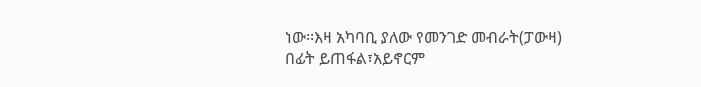ነው፡፡እዛ አካባቢ ያለው የመንገድ መብራት(ፓውዛ) በፊት ይጠፋል፣አይኖርም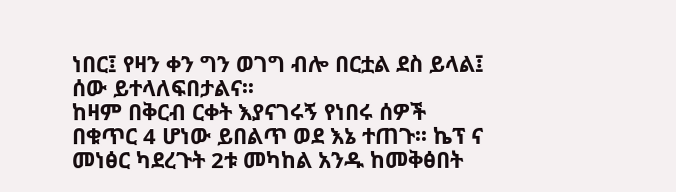ነበር፤ የዛን ቀን ግን ወገግ ብሎ በርቷል ደስ ይላል፤ ሰው ይተላለፍበታልና፡፡
ከዛም በቅርብ ርቀት እያናገሩኝ የነበሩ ሰዎች በቁጥር 4 ሆነው ይበልጥ ወደ እኔ ተጠጉ፡፡ ኬፕ ና መነፅር ካደረጉት 2ቱ መካከል አንዱ ከመቅፅበት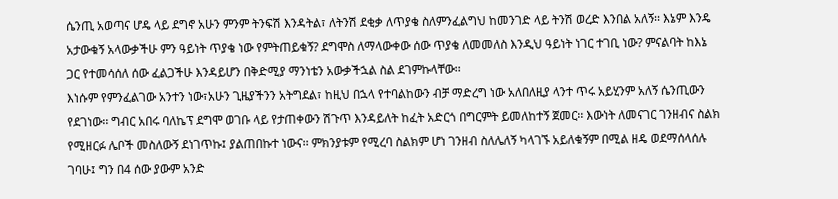ሴንጢ አወጣና ሆዴ ላይ ደግኖ አሁን ምንም ትንፍሽ እንዳትል፣ ለትንሽ ደቂቃ ለጥያቄ ስለምንፈልግህ ከመንገድ ላይ ትንሽ ወረድ እንበል አለኝ፡፡ እኔም እንዴ አታውቁኝ አላውቃችሁ ምን ዓይነት ጥያቄ ነው የምትጠይቁኝ? ደግሞስ ለማላውቀው ሰው ጥያቄ ለመመለስ እንዲህ ዓይነት ነገር ተገቢ ነው? ምናልባት ከእኔ ጋር የተመሳሰለ ሰው ፈልጋችሁ እንዳይሆን በቅድሚያ ማንነቴን አውቃችኋል ስል ደገምኩላቸው፡፡
እነሱም የምንፈልገው አንተን ነው፣አሁን ጊዜያችንን አትግደል፣ ከዚህ በኋላ የተባልከውን ብቻ ማድረግ ነው አለበለዚያ ላንተ ጥሩ አይሂንም አለኝ ሴንጢውን የደገነው፡፡ ግብር አበሩ ባለኬፕ ደግሞ ወገቡ ላይ የታጠቀውን ሽጉጥ እንዳይለት ከፈት አድርጎ በግርምት ይመለከተኝ ጀመር፡፡ እውነት ለመናገር ገንዘብና ስልክ የሚዘርፉ ሌቦች መስለውኝ ደነገጥኩ፤ ያልጠበኩተ ነውና፡፡ ምክንያቱም የሚረባ ስልክም ሆነ ገንዘብ ስለሌለኝ ካላገኙ አይለቁኝም በሚል ዘዴ ወደማሰላሰሉ ገባሁ፤ ግን በ4 ሰው ያውም አንድ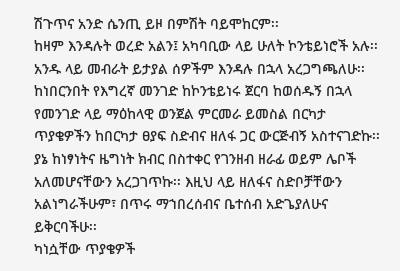ሽጉጥና አንድ ሴንጢ ይዞ በምሽት ባይሞከርም፡፡
ከዛም እንዳሉት ወረድ አልን፤ አካባቢው ላይ ሁለት ኮንቴይነሮች አሉ፡፡ አንዱ ላይ መብራት ይታያል ሰዎችም እንዳሉ በኋላ አረጋግጫለሁ፡፡ ከነበርንበት የእግረኛ መንገድ ከኮንቴይነሩ ጀርባ ከወሰዱኝ በኋላ የመንገድ ላይ ማዕከላዊ ወንጀል ምርመራ ይመስል በርካታ ጥያቄዎችን ከበርካታ ፀያፍ ስድብና ዘለፋ ጋር ውርጅብኝ አስተናገድኩ፡፡ ያኔ ከነፃነትና ዜግነት ክብር በስተቀር የገንዘብ ዘራፊ ወይም ሌቦች አለመሆናቸውን አረጋገጥኩ፡፡ እዚህ ላይ ዘለፋና ስድቦቻቸውን አልነግራችሁም፣ በጥሩ ማኀበረሰብና ቤተሰብ አድጌያለሁና ይቅርባችሁ፡፡
ካነሷቸው ጥያቄዎች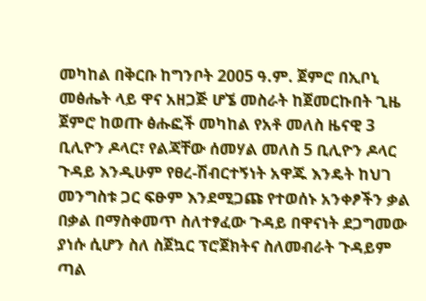መካከል በቅርቡ ከግንቦት 2005 ዓ.ም. ጀምሮ በኢቦኒ መፅሔት ላይ ዋና አዘጋጅ ሆኜ መስራት ከጀመርኩበት ጊዜ ጀምሮ ከወጡ ፅሑፎች መካከል የአቶ መለስ ዜናዊ 3 ቢሊዮን ዶላር፣ የልጃቸው ሰመሃል መለስ 5 ቢሊዮን ዶላር ጉዳይ እንዲሁም የፀረ-ሽብርተኝነት አዋጁ እንዴት ከህገ መንግስቱ ጋር ፍፁም እንደሚጋጩ የተወሰኑ አንቀፆችን ቃል በቃል በማስቀመጥ ስለተፃፈው ጉዳይ በዋናነት ደጋግመው ያነሱ ሲሆን ስለ ስጀኳር ፕሮጀክትና ስለመብራት ጉዳይም ጣል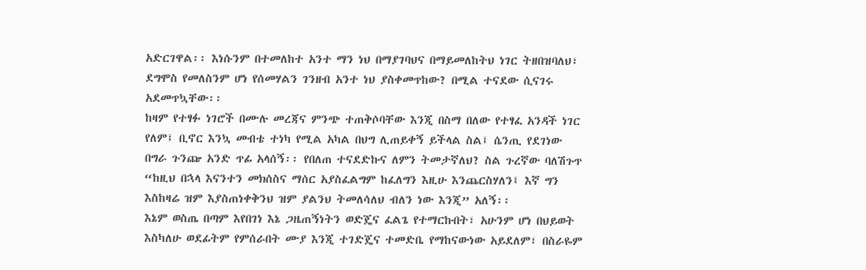አድርገዋል፡፡ እነሱንም በተመለከተ አንተ ማን ነህ በማያገባህና በማይመለከትህ ነገር ትዘበዝባለህ፣ ደግሞስ የመለስንም ሆነ የሰመሃልን ገንዘብ አንተ ነህ ያስቀመጥከው? በሚል ተናደው ሲናገሩ አደመጥኳቸው፡፡
ከዛም የተፃፉ ነገሮች በሙሉ መረጃና ምንጭ ተጠቅሶባቸው እንጂ በስማ በለው የተፃፈ አንዳች ነገር የለም፤ ቢኖር እንኳ መብቴ ተነካ የሚል አካል በህግ ሊጠይቀኝ ይችላል ስል፤ ሴንጢ የደገነው በግራ ጉንጬ አንድ ጥፊ አላሰኝ፡፡ የበለጠ ተናደድኩና ለምን ትመታኛለህ? ስል ጉረኛው ባለሽጉጥ “ከዚህ በኋላ እናንተን መክሰስና ማሰር አያስፈልግም ከፈለግን እዚሁ እንጨርስሃለን፤ እኛ ግን እስከዛሬ ዝም እያስጠነቀቅንህ ዝም ያልንህ ትመለሳለህ ብለን ነው እንጂ” አለኝ፡፡
እኔም ወስጤ በጣም እየበገነ እኔ ጋዜጠኝነትን ወድጄና ፈልጌ የተማርኩበት፣ አሁንም ሆነ በህይወት እስካለሁ ወደፊትም የምሰራበት ሙያ እንጂ ተገድጄና ተመድቤ የማከናውነው አይደለም፣ በስራዬም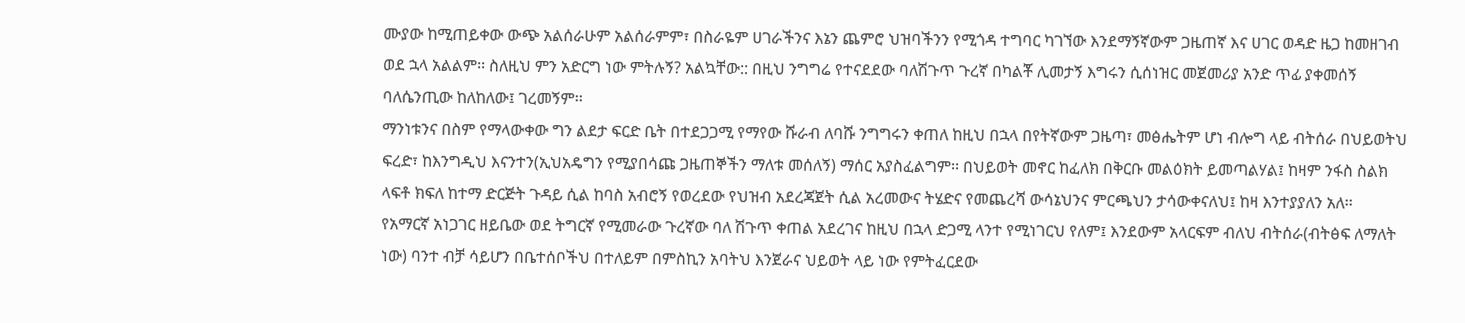ሙያው ከሚጠይቀው ውጭ አልሰራሁም አልሰራምም፣ በስራዬም ሀገራችንና እኔን ጨምሮ ህዝባችንን የሚጎዳ ተግባር ካገኘው እንደማኝኛውም ጋዜጠኛ እና ሀገር ወዳድ ዜጋ ከመዘገብ ወደ ኋላ አልልም፡፡ ስለዚህ ምን አድርግ ነው ምትሉኝ? አልኳቸው:: በዚህ ንግግሬ የተናደደው ባለሽጉጥ ጉረኛ በካልቾ ሊመታኝ እግሩን ሲሰነዝር መጀመሪያ አንድ ጥፊ ያቀመሰኝ ባለሴንጢው ከለከለው፤ ገረመኝም፡፡
ማንነቱንና በስም የማላውቀው ግን ልደታ ፍርድ ቤት በተደጋጋሚ የማየው ሹራብ ለባሹ ንግግሩን ቀጠለ ከዚህ በኋላ በየትኛውም ጋዜጣ፣ መፅሔትም ሆነ ብሎግ ላይ ብትሰራ በህይወትህ ፍረድ፣ ከእንግዲህ እናንተን(ኢህአዴግን የሚያበሳጩ ጋዜጠኞችን ማለቱ መሰለኝ) ማሰር አያስፈልግም፡፡ በህይወት መኖር ከፈለክ በቅርቡ መልዕክት ይመጣልሃል፤ ከዛም ንፋስ ስልክ ላፍቶ ክፍለ ከተማ ድርጅት ጉዳይ ሲል ከባስ አብሮኝ የወረደው የህዝብ አደረጃጀት ሲል አረመውና ትሄድና የመጨረሻ ውሳኔህንና ምርጫህን ታሳውቀናለህ፤ ከዛ እንተያያለን አለ፡፡
የአማርኛ አነጋገር ዘይቤው ወደ ትግርኛ የሚመራው ጉረኛው ባለ ሽጉጥ ቀጠል አደረገና ከዚህ በኋላ ድጋሚ ላንተ የሚነገርህ የለም፤ እንደውም አላርፍም ብለህ ብትሰራ(ብትፅፍ ለማለት ነው) ባንተ ብቻ ሳይሆን በቤተሰቦችህ በተለይም በምስኪን አባትህ እንጀራና ህይወት ላይ ነው የምትፈርደው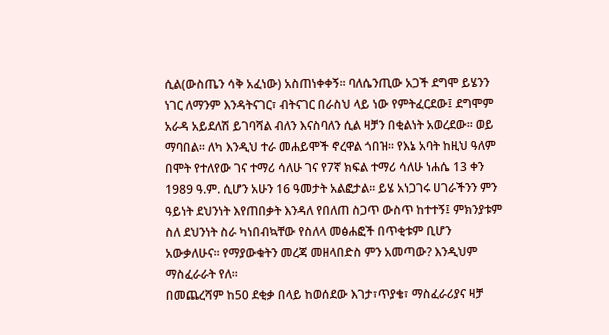ሲል(ውስጤን ሳቅ አፈነው) አስጠነቀቀኝ፡፡ ባለሴንጢው አጋች ደግሞ ይሄንን ነገር ለማንም እንዳትናገር፣ ብትናገር በራስህ ላይ ነው የምትፈርደው፤ ደግሞም አራዳ አይደለሽ ይገባሻል ብለን እናስባለን ሲል ዛቻን በቂልነት አወረደው፡፡ ወይ ማባበል፡፡ ለካ እንዲህ ተራ መሐይሞች ኖረዋል ጎበዝ፡፡ የእኔ አባት ከዚህ ዓለም በሞት የተለየው ገና ተማሪ ሳለሁ ገና የ7ኛ ክፍል ተማሪ ሳለሁ ነሐሴ 13 ቀን 1989 ዓ.ም. ሲሆን አሁን 16 ዓመታት አልፎታል፡፡ ይሄ አነጋገሩ ሀገራችንን ምን ዓይነት ደህንነት እየጠበቃት እንዳለ የበለጠ ስጋጥ ውስጥ ከተተኝ፤ ምክንያቱም ስለ ደህንነት ስራ ካነበብኳቸው የስለላ መፅሐፎች በጥቂቱም ቢሆን አውቃለሁና፡፡ የማያውቁትን መረጃ መዘላበድስ ምን አመጣው? እንዲህም ማስፈራራት የለ፡፡
በመጨረሻም ከ50 ደቂቃ በላይ ከወሰደው እገታ፣ጥያቄ፣ ማስፈራሪያና ዛቻ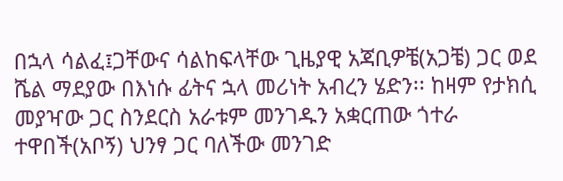በኋላ ሳልፈ፤ጋቸውና ሳልከፍላቸው ጊዜያዊ አጃቢዎቼ(አጋቼ) ጋር ወደ ሼል ማደያው በእነሱ ፊትና ኋላ መሪነት አብረን ሄድን፡፡ ከዛም የታክሲ መያዣው ጋር ስንደርስ አራቱም መንገዱን አቋርጠው ጎተራ ተዋበች(አቦኝ) ህንፃ ጋር ባለችው መንገድ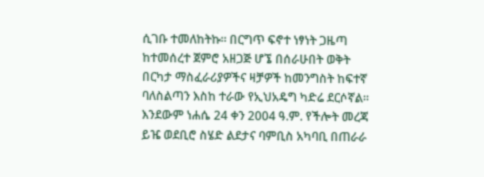ሲገቡ ተመለከትኩ፡፡ በርግጥ ፍኖተ ነፃነት ጋዜጣ ከተመሰረተ ጀምሮ አዘጋጅ ሆኜ በሰራሁበት ወቅት በርካታ ማስፈራሪያዎችና ዛቻዎች ከመንግስት ከፍተኛ ባለስልጣን እስከ ተራው የኢህአዴግ ካድሬ ደርሶኛል፡፡ እንደውም ነሐሴ 24 ቀን 2004 ዓ.ም. የችሎት መረጃ ይዤ ወደቢሮ ስሄድ ልደታና ባምቢስ አካባቢ በጠራራ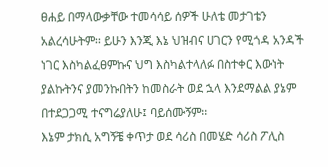ፀሐይ በማላውቃቸው ተመሳሳይ ሰዎች ሁለቴ መታገቴን አልረሳሁትም፡፡ ይሁን እንጂ እኔ ህዝብና ሀገርን የሚጎዳ አንዳች ነገር እስካልፈፀምኩና ህግ እስካልተላለፉ በስተቀር እውነት ያልኩትንና ያመንኩበትን ከመስራት ወደ ኋላ እንደማልል ያኔም በተደጋጋሚ ተናግሬያለሁ፤ ባይሰሙኝም፡፡
እኔም ታክሲ አግኝቼ ቀጥታ ወደ ሳሪስ በመሄድ ሳሪስ ፖሊስ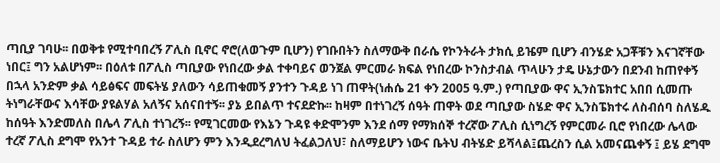ጣቢያ ገባሁ፡፡ በወቅቱ የሚተባበረኝ ፖሊስ ቢኖር ኖሮ(ለወጉም ቢሆን) የገቡበትን ስለማውቅ በራሴ የኮንትራት ታክሲ ይዤም ቢሆን ብንሄድ አጋቾቹን እናገኛቸው ነበር፤ ግን አልሆነም፡፡ በዕለቱ በፖሊስ ጣቢያው የነበረው ቃል ተቀባይና ወንጀል ምርመራ ክፍል የነበረው ኮንስታብል ጥላሁን ታዴ ሁኔታውን በደንብ ከጠየቀኝ በኋላ አንድም ቃል ሳይፅፍና መፍትሄ ያለውን ሳይጠቁመኝ ያንተን ጉዳይ ነገ ጠዋት(ነሐሴ 21 ቀን 2005 ዓ.ም.) የጣቢያው ዋና ኢንስፔክተር አበበ ሲመጡ ትነግራቸውና እሳቸው ያዩልሃል አለኝና አሰናበተኝ፡፡ ያኔ ይበልጥ ተናደድኩ፡፡ ከዛም በተነገረኝ ሰዓት ጠዋት ወደ ጣቢያው ስሄድ ዋና ኢንስፔክተሩ ለስብሰባ ስለሄዱ ከሰዓት እንድመለስ በሌላ ፖሊስ ተነገረኝ፡፡ የሚገርመው የእኔን ጉዳዩ ቀድሞንም እንደ ሰማ የማክሰኞ ተረኛው ፖሊስ ሲነግረኝ የምርመራ ቢሮ የነበረው ሌላው ተረኛ ፖሊስ ደግሞ የአንተ ጉዳይ ተራ ስለሆን ምን እንዲደረግለህ ትፈልጋለህ፣ ስለማይሆን ነውና ቤትህ ብትሄድ ይሻላል፤ጨረስን ሲል አመናጨቀኝ ፤ ይሄ ደግሞ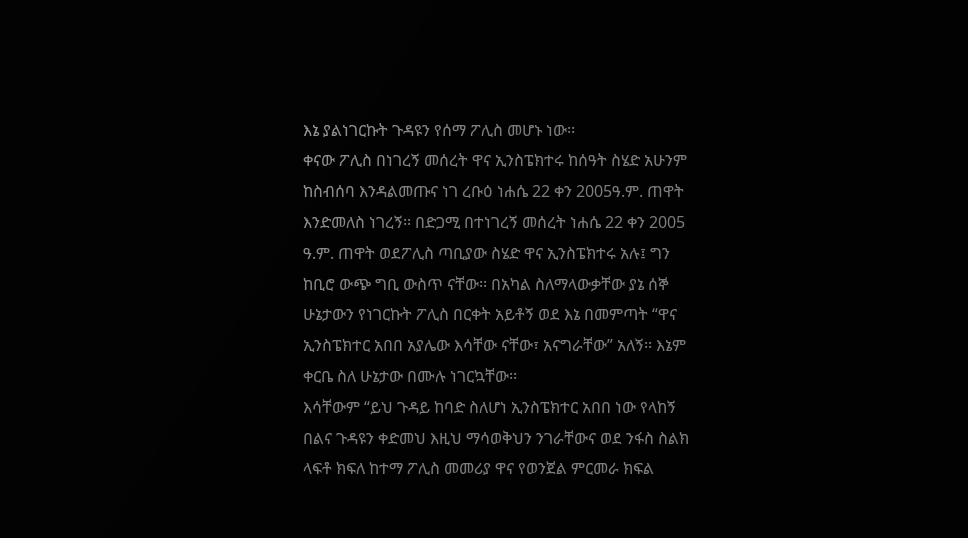እኔ ያልነገርኩት ጉዳዩን የሰማ ፖሊስ መሆኑ ነው፡፡
ቀናው ፖሊስ በነገረኝ መሰረት ዋና ኢንስፔክተሩ ከሰዓት ስሄድ አሁንም ከስብሰባ እንዳልመጡና ነገ ረቡዕ ነሐሴ 22 ቀን 2005ዓ.ም. ጠዋት እንድመለስ ነገረኝ፡፡ በድጋሚ በተነገረኝ መሰረት ነሐሴ 22 ቀን 2005 ዓ.ም. ጠዋት ወደፖሊስ ጣቢያው ስሄድ ዋና ኢንስፔክተሩ አሉ፤ ግን ከቢሮ ውጭ ግቢ ውስጥ ናቸው፡፡ በአካል ስለማላውቃቸው ያኔ ሰኞ ሁኔታውን የነገርኩት ፖሊስ በርቀት አይቶኝ ወደ እኔ በመምጣት “ዋና ኢንስፔክተር አበበ አያሌው እሳቸው ናቸው፣ አናግራቸው” አለኝ፡፡ እኔም ቀርቤ ስለ ሁኔታው በሙሉ ነገርኳቸው፡፡
እሳቸውም “ይህ ጉዳይ ከባድ ስለሆነ ኢንስፔክተር አበበ ነው የላከኝ በልና ጉዳዩን ቀድመህ እዚህ ማሳወቅህን ንገራቸውና ወደ ንፋስ ስልክ ላፍቶ ክፍለ ከተማ ፖሊስ መመሪያ ዋና የወንጀል ምርመራ ክፍል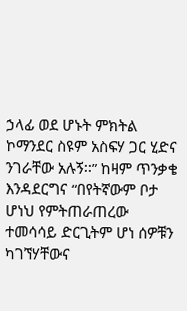ኃላፊ ወደ ሆኑት ምክትል ኮማንደር ስዩም አስፍሃ ጋር ሂድና ንገራቸው አሉኝ፡፡” ከዛም ጥንቃቄ እንዳደርግና “በየትኛውም ቦታ ሆነህ የምትጠራጠረው ተመሳሳይ ድርጊትም ሆነ ሰዎቹን ካገኘሃቸውና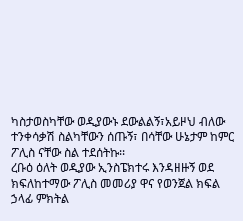ካስታወስካቸው ወዲያውኑ ደውልልኝ፣አይዞህ ብለው ተንቀሳቃሽ ስልካቸውን ሰጡኝ፣ በሳቸው ሁኔታም ከምር ፖሊስ ናቸው ስል ተደሰትኩ፡፡
ረቡዕ ዕለት ወዲያው ኢንስፔክተሩ እንዳዘዙኝ ወደ ክፍለከተማው ፖሊስ መመሪያ ዋና የወንጀል ክፍል ኃላፊ ምክትል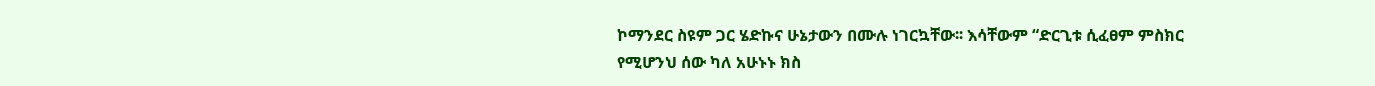ኮማንደር ስዩም ጋር ሄድኩና ሁኔታውን በሙሉ ነገርኳቸው፡፡ እሳቸውም “ድርጊቱ ሲፈፀም ምስክር የሚሆንህ ሰው ካለ አሁኑኑ ክስ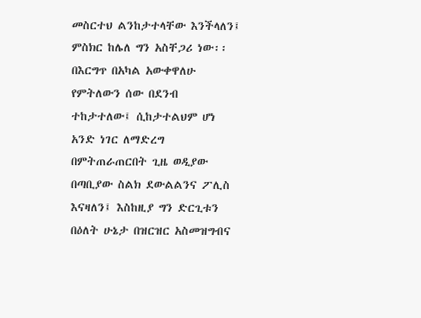መስርተህ ልንከታተላቸው እንችላለን፤ ምስክር ከሌለ ግን አስቸጋሪ ነው፡፡ በእርግጥ በአካል አውቀዋለሁ የምትለውን ሰው በደንብ ተከታተለው፤ ሲከታተልህም ሆነ አንድ ነገር ለማድረግ በምትጠራጠርበት ጊዜ ወዲያው በጣቢያው ስልክ ደውልልንና ፖሊስ እናዛለን፤ እስከዚያ ግን ድርጊቱን በዕለት ሁኔታ በዝርዝር አስመዝግብና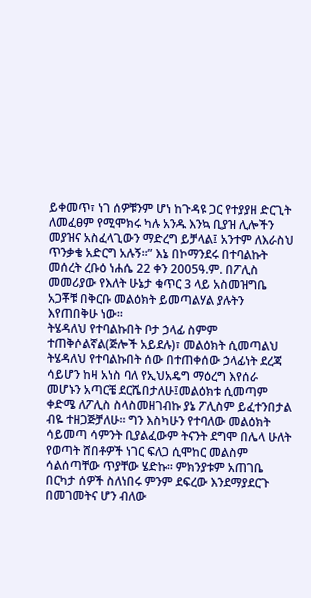ይቀመጥ፣ ነገ ሰዎቹንም ሆነ ከጉዳዩ ጋር የተያያዘ ድርጊት ለመፈፀም የሚሞክሩ ካሉ አንዱ እንኳ ቢያዝ ሊሎችን መያዝና አስፈላጊውን ማድረግ ይቻላል፤ አንተም ለእራስህ ጥንቃቄ አድርግ አሉኝ፡፡” እኔ በኮማንደሩ በተባልኩት መሰረት ረቡዕ ነሐሴ 22 ቀን 2005ዓ.ም. በፖሊስ መመሪያው የእለት ሁኔታ ቁጥር 3 ላይ አስመዝግቤ አጋቾቹ በቅርቡ መልዕክት ይመጣልሃል ያሉትን እየጠበቅሁ ነው፡፡
ትሄዳለህ የተባልኩበት ቦታ ኃላፊ ስምም ተጠቅሶልኛል(ጅሎች አይደሉ)፣ መልዕክት ሲመጣልህ ትሄዳለህ የተባልኩበት ሰው በተጠቀሰው ኃላፊነት ደረጃ ሳይሆን ከዛ አነስ ባለ የኢህአዴግ ማዕረግ እየሰራ መሆኑን አጣርቼ ደርሼበታለሁ፤መልዕክቱ ሲመጣም ቀድሜ ለፖሊስ ስላስመዘገብኩ ያኔ ፖሊስም ይፈተንበታል ብዬ ተዘጋጅቻለሁ፡፡ ግን እስካሁን የተባለው መልዕክት ሳይመጣ ሳምንት ቢያልፈውም ትናንት ደግሞ በሌላ ሁለት የወጣት ሸበቶዎች ነገር ፍለጋ ሲሞከር መልስም ሳልሰጣቸው ጥያቸው ሄድኩ፡፡ ምክንያቱም አጠገቤ በርካታ ሰዎች ስለነበሩ ምንም ደፍረው እንደማያደርጉ በመገመትና ሆን ብለው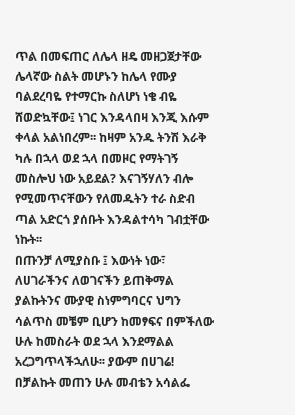ጥል በመፍጠር ለሌላ ዘዴ መዘጋጀታቸው ሌላኛው ስልት መሆኑን ከሌላ የሙያ ባልደረባዬ የተማርኩ ስለሆነ ነቄ ብዬ ሸወድኳቸው፤ ነገር እንዳላበዛ እንጂ እሱም ቀላል አልነበረም፡፡ ከዛም አንዱ ትንሽ እራቅ ካሉ በኋላ ወደ ኋላ በመዞር የማትገኝ መስሎህ ነው አይደል? እናገኝሃለን ብሎ የሚመጥናቸውን የለመዱትን ተራ ስድብ ጣል አድርጎ ያሰቡት እንዳልተሳካ ገብቷቸው ነኩት፡፡
በጡንቻ ለሚያስቡ ፤ እውነት ነው፣ ለሀገራችንና ለወገናችን ይጠቅማል ያልኩትንና ሙያዊ ስነምግባርና ህግን ሳልጥስ መቼም ቢሆን ከመፃፍና በምችለው ሁሉ ከመስራት ወደ ኋላ እንደማልል አረጋግጥላችኋለሁ፡፡ ያውም በሀገሬ! በቻልኩት መጠን ሁሉ መብቴን አሳልፌ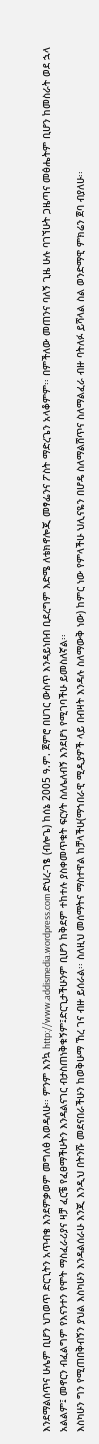እንደማልሰጥና ሁሌም ቢሆን ህገወጥ ድርጊትን አጥብቄ እንደምቃወም መግለፅ እወዳለሁ፡፡ ምንም እንኳ http://www.addismedia.wordpress.com ድህረ-ገፄ (ብሎጌ) ከሰኔ 2005 ዓ.ም. ጀምሮ በሀገር ውስጥ እንዳይነበብ ቢደረግም እድሜ ለቴክኖሎጂ መፃፌንና ፖስት ማድረጌን አላቆምም፡፡ በምችለው መጠንና ባለኝ ጊዜ ሁሉ ባገኘሁት ጋዜጣና መፅሔትም ቢሆን ከመስራት ወደ ኋላ አልልም፤ መኖርን ብፈልግም የእናንተን የሞት ማስፈራሪያና ዛቻ ፈርቼ የፈፀማችሁትን እንዳልናገር ብታስጠነቅቁኝም፤ድርጊታችሁንም ቢሆን ከቅደም ተከተሉ ያስቀመጥቁት ፍርሃት ስለሌለብኝ እንደሆነ የሚገባችሁ ይመስለኛል፡፡
እስካሁን ግን የሚጠበቅብኝን ያህል እስካሁን እንዳልሰራሁ እንጂ እንዲህ በትንሹ መደናበራችሁን ከወቅሁማ ኸረ ገና ብዙ ይሰራል፡፡ ስለዚህ መሰማትና ማስተዋል ከቻላችሁ(ማኀበራዊ ሚዲያዎች ላይ በብዛት እንዳሉ ስለማውቅ ነው) ከምር ነው የምላችሁ ህሊናዬን በሆዴ ስለማልሸጥና ስለማልፈራ ብዙ ባትለፉ ይሻላል ስል ወንድማዊ ምክሬን ጀባ ብያለሁ፡፡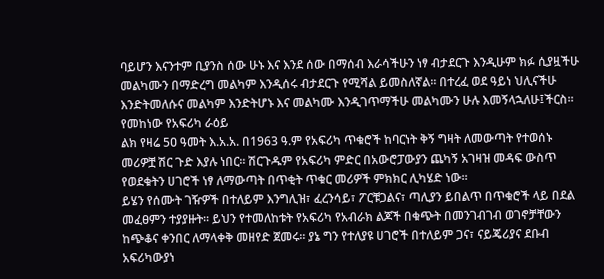ባይሆን እናንተም ቢያንስ ሰው ሁኑ እና እንደ ሰው በማሰብ እራሳችሁን ነፃ ብታደርጉ እንዲሁም ክፉ ሲያዟችሁ መልካሙን በማድረግ መልካም እንዲሰሩ ብታደርጉ የሚሻል ይመስለኛል፡፡ በተረፈ ወደ ዓይነ ህሊናችሁ እንድትመለሱና መልካም እንድትሆኑ እና መልካሙ እንዲገጥማችሁ መልካሙን ሁሉ እመኝላኋለሁ፤ችርስ፡፡
የመከነው የአፍሪካ ራዕይ
ልክ የዛሬ 5ዐ ዓመት እ.አ.አ. በ1963 ዓ.ም የአፍሪካ ጥቁሮች ከባርነት ቅኝ ግዛት ለመውጣት የተወሰኑ መሪዎቿ ሽር ጉድ እያሉ ነበር፡፡ ሽርጉዱም የአፍሪካ ምድር በአውሮፓውያን ጨካኝ አገዛዝ መዳፍ ውስጥ የወደቁትን ሀገሮች ነፃ ለማውጣት በጥቂት ጥቁር መሪዎች ምክክር ሊካሄድ ነው፡፡
ይሄን የሰሙት ገዥዎች በተለይም እንግሊዝ፣ ፈረንሳይ፣ ፖርቹጋልና፣ ጣሊያን ይበልጥ በጥቁሮች ላይ በደል መፈፀምን ተያያዙት፡፡ ይህን የተመለከቱት የአፍሪካ የአብራክ ልጆች በቁጭት በመንገብገብ ወገኖቻቸውን ከጭቆና ቀንበር ለማላቀቅ መዘየድ ጀመሩ፡፡ ያኔ ግን የተለያዩ ሀገሮች በተለይም ጋና፣ ናይጄሪያና ደቡብ አፍሪካውያነ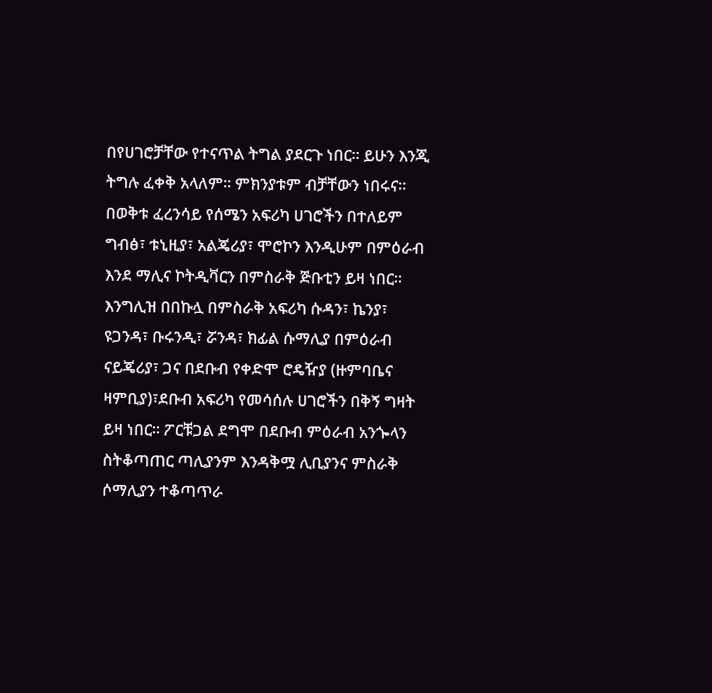በየሀገሮቻቸው የተናጥል ትግል ያደርጉ ነበር፡፡ ይሁን እንጂ ትግሉ ፈቀቅ አላለም፡፡ ምክንያቱም ብቻቸውን ነበሩና፡፡
በወቅቱ ፈረንሳይ የሰሜን አፍሪካ ሀገሮችን በተለይም ግብፅ፣ ቱኒዚያ፣ አልጄሪያ፣ ሞሮኮን እንዲሁም በምዕራብ እንደ ማሊና ኮትዲቫርን በምስራቅ ጅቡቲን ይዛ ነበር፡፡ እንግሊዝ በበኩሏ በምስራቅ አፍሪካ ሱዳን፣ ኬንያ፣ ዩጋንዳ፣ ቡሩንዲ፣ ሯንዳ፣ ክፊል ሱማሊያ በምዕራብ ናይጄሪያ፣ ጋና በደቡብ የቀድሞ ሮዴዥያ (ዙምባቤና ዛምቢያ)፣ደቡብ አፍሪካ የመሳሰሉ ሀገሮችን በቅኝ ግዛት ይዛ ነበር፡፡ ፖርቹጋል ደግሞ በደቡብ ምዕራብ አንጐላን ስትቆጣጠር ጣሊያንም እንዳቅሟ ሊቢያንና ምስራቅ ሶማሊያን ተቆጣጥራ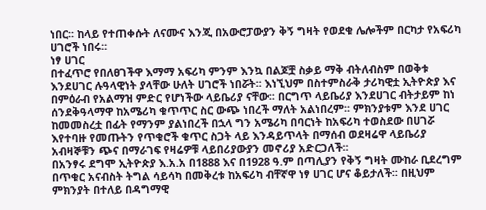ነበር፡፡ ከላይ የተጠቀሱት ለናሙና እንጂ በአውሮፓውያን ቅኝ ግዛት የወደቁ ሌሎችም በርካታ የአፍሪካ ሀገሮች ነበሩ፡፡
ነፃ ሀገር
በተፈጥሮ የበለፀገችዋ እማማ አፍሪካ ምንም እንኳ በልጆቿ ስቃይ ማቅ ብትለብስም በወቅቱ እንደሀገር ሉዓላዊነት ያላቸው ሁለት ሀገሮች ነበሯት፡፡ እነኚህም በስተምስራቅ ታሪካዊቷ ኢትዮጵያ እና በምዕራብ የአልማዝ ምድር የሆነችው ላይቤሪያ ናቸው፡፡ በርግጥ ላይቤሪያ እንደሀገር ብትታይም ከነ ሰንደቅዓላማዋ ከአሜሪካ ቁጥጥር ስር ውጭ ነበረች ማለት አልነበረም፡፡ ምክንያቱም እንደ ሀገር ከመመስረቷ በፊት የማንም ያልነበረች በኋላ ግን አሜሪካ በባርነት ከአፍሪካ ተወስደው በሀገሯ እየተባዙ የመጡትን የጥቁሮች ቁጥር ስጋት ላይ እንዳይጥላት በማሰብ ወደዛሬዋ ላይቤሪያ አብዛኞቹን ጭና በማራገፍ የዛሬዎቹ ላይበሪያውያን መኖሪያ አድርጋለች፡፡
በአንፃሩ ደግሞ ኢትዮጵያ እ.አ.አ በ1888 እና በ1928 ዓ.ም በጣሊያን የቅኝ ግዛት ሙከራ ቢደረግም በጥቁር አናብስት ትግል ሳይሳካ በመቅረቱ ከአፍሪካ ብቸኛዋ ነፃ ሀገር ሆና ቆይታለች፡፡ በዚህም ምክንያት በተለይ በዳግማዊ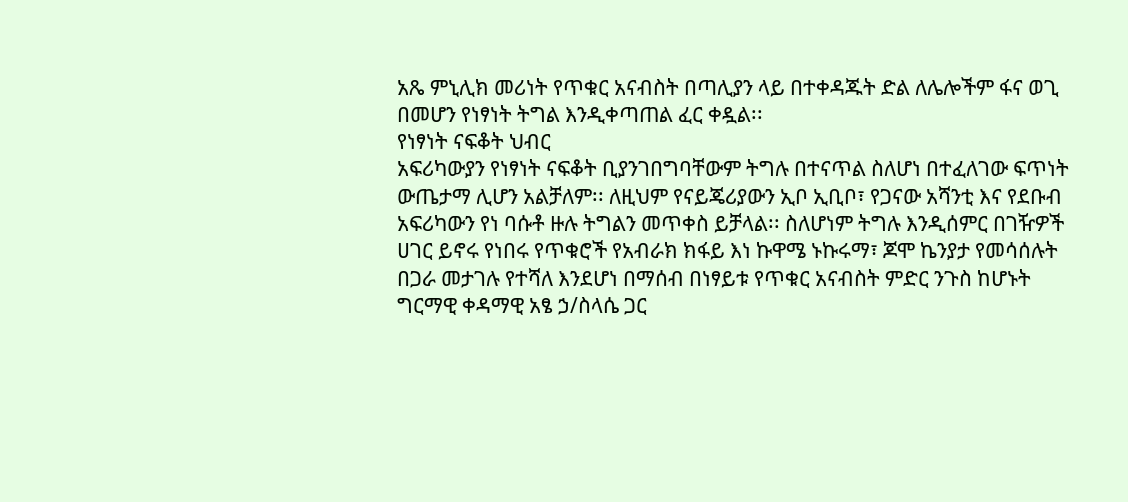አጼ ምኒሊክ መሪነት የጥቁር አናብስት በጣሊያን ላይ በተቀዳጁት ድል ለሌሎችም ፋና ወጊ በመሆን የነፃነት ትግል እንዲቀጣጠል ፈር ቀዷል፡፡
የነፃነት ናፍቆት ህብር
አፍሪካውያን የነፃነት ናፍቆት ቢያንገበግባቸውም ትግሉ በተናጥል ስለሆነ በተፈለገው ፍጥነት ውጤታማ ሊሆን አልቻለም፡፡ ለዚህም የናይጄሪያውን ኢቦ ኢቢቦ፣ የጋናው አሻንቲ እና የደቡብ አፍሪካውን የነ ባሱቶ ዙሉ ትግልን መጥቀስ ይቻላል፡፡ ስለሆነም ትግሉ እንዲሰምር በገዥዎች ሀገር ይኖሩ የነበሩ የጥቁሮች የአብራክ ክፋይ እነ ኩዋሜ ኑኩሩማ፣ ጆሞ ኬንያታ የመሳሰሉት በጋራ መታገሉ የተሻለ እንደሆነ በማሰብ በነፃይቱ የጥቁር አናብስት ምድር ንጉስ ከሆኑት ግርማዊ ቀዳማዊ አፄ ኃ/ስላሴ ጋር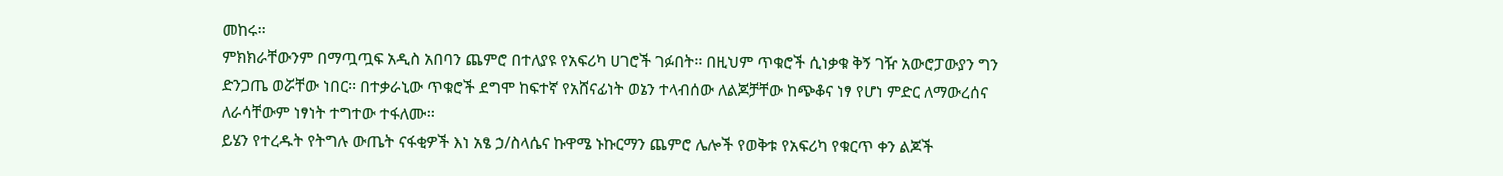መከሩ፡፡
ምክክራቸውንም በማጧጧፍ አዲስ አበባን ጨምሮ በተለያዩ የአፍሪካ ሀገሮች ገፉበት፡፡ በዚህም ጥቁሮች ሲነቃቁ ቅኝ ገዥ አውሮፓውያን ግን ድንጋጤ ወሯቸው ነበር፡፡ በተቃራኒው ጥቁሮች ደግሞ ከፍተኛ የአሸናፊነት ወኔን ተላብሰው ለልጆቻቸው ከጭቆና ነፃ የሆነ ምድር ለማውረሰና ለራሳቸውም ነፃነት ተግተው ተፋለሙ፡፡
ይሄን የተረዱት የትግሉ ውጤት ናፋቂዎች እነ አፄ ኃ/ስላሴና ኩዋሜ ኑኩርማን ጨምሮ ሌሎች የወቅቱ የአፍሪካ የቁርጥ ቀን ልጆች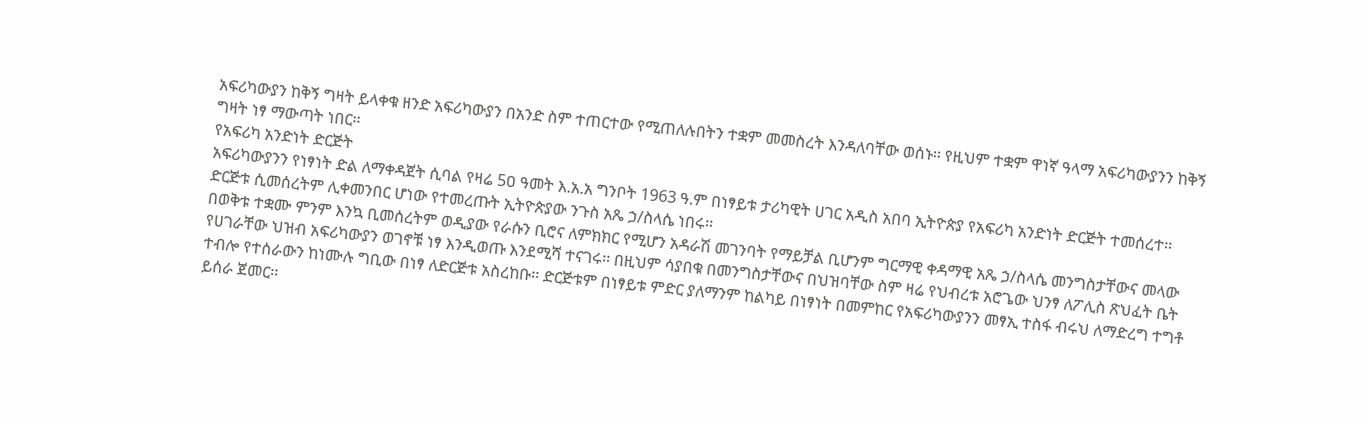አፍሪካውያን ከቅኝ ግዛት ይላቀቁ ዘንድ አፍሪካውያን በአንድ ስም ተጠርተው የሚጠለሉበትን ተቋም መመስረት እንዳለባቸው ወሰኑ፡፡ የዚህም ተቋም ዋነኛ ዓላማ አፍሪካውያንን ከቅኝ ግዛት ነፃ ማውጣት ነበር፡፡
የአፍሪካ አንድነት ድርጅት
አፍሪካውያንን የነፃነት ድል ለማቀዳጀት ሲባል የዛሬ 5ዐ ዓመት እ.አ.አ ግንቦት 1963 ዓ.ም በነፃይቱ ታሪካዊት ሀገር አዲስ አበባ ኢትዮጵያ የአፍሪካ አንድነት ድርጅት ተመሰረተ፡፡ ድርጅቱ ሲመሰረትም ሊቀመንበር ሆነው የተመረጡት ኢትዮጵያው ንጉስ አጼ ኃ/ስላሴ ነበሩ፡፡
በወቅቱ ተቋሙ ምንም እንኳ ቢመሰረትም ወዲያው የራሱን ቢሮና ለምክክር የሚሆን አዳራሽ መገንባት የማይቻል ቢሆንም ግርማዊ ቀዳማዊ አጼ ኃ/ስላሴ መንግስታቸውና መላው የሀገራቸው ህዝብ አፍሪካውያን ወገኖቹ ነፃ እንዲወጡ እንደሚሻ ተናገሩ፡፡ በዚህም ሳያበቁ በመንግስታቸውና በህዝባቸው ስም ዛሬ የህብረቱ አሮጌው ህንፃ ለፖሊስ ጽህፈት ቤት ተብሎ የተሰራውን ከነሙሉ ግቢው በነፃ ለድርጅቱ አስረከቡ፡፡ ድርጅቱም በነፃይቱ ምድር ያለማንም ከልካይ በነፃነት በመምከር የአፍሪካውያንን መፃኢ ተስፋ ብሩህ ለማድረግ ተግቶ ይሰራ ጀመር፡፡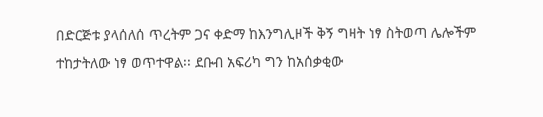በድርጅቱ ያላሰለሰ ጥረትም ጋና ቀድማ ከእንግሊዞች ቅኝ ግዛት ነፃ ስትወጣ ሌሎችም ተከታትለው ነፃ ወጥተዋል፡፡ ደቡብ አፍሪካ ግን ከአሰቃቂው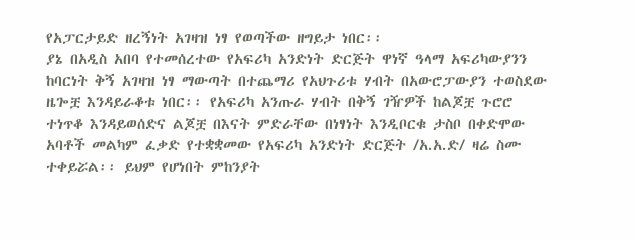የአፓርታይድ ዘረኝነት አገዛዝ ነፃ የወጣችው ዘግይታ ነበር፡፡
ያኔ በአዲስ አበባ የተመሰረተው የአፍሪካ አንድነት ድርጅት ዋነኛ ዓላማ አፍሪካውያንን ከባርነት ቅኝ አገዛዝ ነፃ ማውጣት በተጨማሪ የአህጉሪቱ ሃብት በአውሮፓውያን ተወስደው ዜጐቿ እንዳይራቆቱ ነበር፡፡ የአፍሪካ አንጡራ ሃብት በቅኝ ገዥዎች ከልጆቿ ጉሮሮ ተነጥቆ እንዳይወሰድና ልጆቿ በእናት ምድራቸው በነፃነት እንዲቦርቁ ታስቦ በቀድሞው አባቶች መልካም ፈቃድ የተቋቋመው የአፍሪካ አንድነት ድርጅት /አ.አ.ድ/ ዛሬ ስሙ ተቀይሯል፡፡ ይህም የሆነበት ምከንያት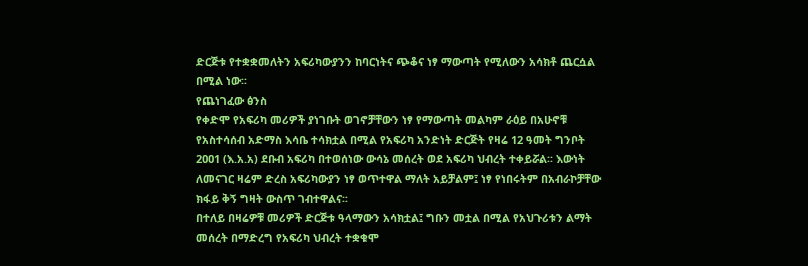ድርጅቱ የተቋቋመለትን አፍሪካውያንን ከባርነትና ጭቆና ነፃ ማውጣት የሚለውን አሳክቶ ጨርሷል በሚል ነው፡፡
የጨነገፈው ፅንስ
የቀድሞ የአፍሪካ መሪዎች ያነገቡት ወገኖቻቸውን ነፃ የማውጣት መልካም ራዕይ በአሁኖቹ የአስተሳሰብ አድማስ እሳቤ ተሳክቷል በሚል የአፍሪካ አንድነት ድርጅት የዛሬ 12 ዓመት ግንቦት 2ዐዐ1 (እ.አ.አ) ደቡብ አፍሪካ በተወሰነው ውሳኔ መሰረት ወደ አፍሪካ ህብረት ተቀይሯል፡፡ እውነት ለመናገር ዛሬም ድረስ አፍሪካውያን ነፃ ወጥተዋል ማለት አይቻልም፤ ነፃ የነበሩትም በአብራኮቻቸው ክፋይ ቅኝ ግዛት ውስጥ ገብተዋልና፡፡
በተለይ በዛሬዎቹ መሪዎች ድርጅቱ ዓላማውን አሳክቷል፤ ግቡን መቷል በሚል የአህጉሪቱን ልማት መሰረት በማድረግ የአፍሪካ ህብረት ተቋቁሞ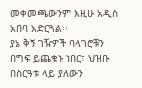መቀመጫውንም እዚሁ አዲስ አበባ አድርጓል፡፡
ያኔ ቅኝ ገዥዎች ባላገሮቹን በግፍ ይጨቁኑ ነበር፣ ህዝቡ በስርዓቱ ላይ ያለውን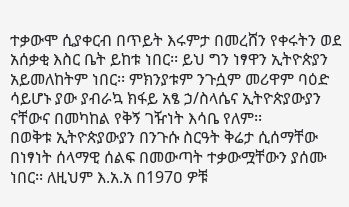ተቃውሞ ሲያቀርብ በጥይት እሩምታ በመረሸን የቀሩትን ወደ አሰቃቂ እስር ቤት ይከቱ ነበር፡፡ ይህ ግን ነፃዋን ኢትዮጵያን አይመለከትም ነበር፡፡ ምክንያቱም ንጉሷም መሪዋም ባዕድ ሳይሆኑ ያው ያብራኳ ክፋይ አፄ ኃ/ስላሴና ኢትዮጵያውያን ናቸውና በመካከል የቅኝ ገዥነት እሳቤ የለም፡፡
በወቅቱ ኢትዮጵያውያን በንጉሱ ስርዓት ቅሬታ ሲሰማቸው በነፃነት ሰላማዊ ሰልፍ በመውጣት ተቃውሟቸውን ያሰሙ ነበር፡፡ ለዚህም እ.አ.አ በ197ዐ ዎቹ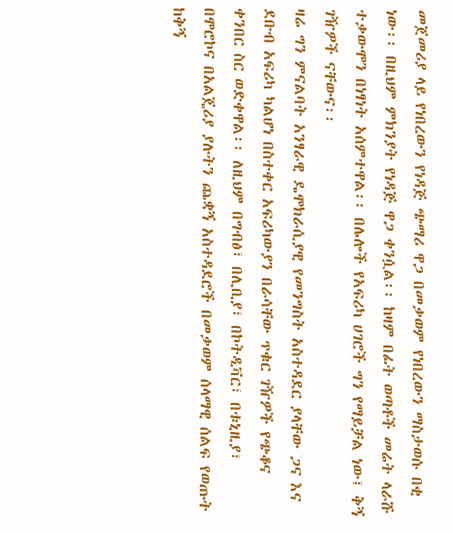መጀመሪያ ላይ የነበረውን የነዳጅ ጭማሪ ዋጋ በመቃወም የነበረውን ማስታወሱ በቂ ነው፡፡ በዚህም ምክንያት የነዳጅ ዋጋ ቀንሷል፡፡ ከዛም በፊት ወጣቶች መሬት ላራሹ ተቃውሞን በነፃነት አሰምተዋል፡፡ በሌሎች የአፍሪካ ሀገሮች ግን የማይቻል ነው፤ ቅኝ ገዥዎች ናቸውና፡፡
ዛሬ ግን ምናልባት አንፃራዊ ዴሞክራሲያዊ የመንግስት አስተዳደር ያላቸው ጋና እና ደቡብ አፍሪካ ካልሆነ በስተቀር አፍሪካውያን በራሳቸው ጥቁር ገዥዎች የጭቆና ቀንበር ስር ወድቀዋል፡፡ ለዚህም በግብፅ፣ በሊቢያ፣ በኮትዲቫር፣ በቱኒዚያ፣ በሞሮኮና በአልጄሪያ ያሉትን ጨቋኝ አስተዳደሮች በመቃወም ሰላማዊ ሰልፍ የወጡት ከቅኝ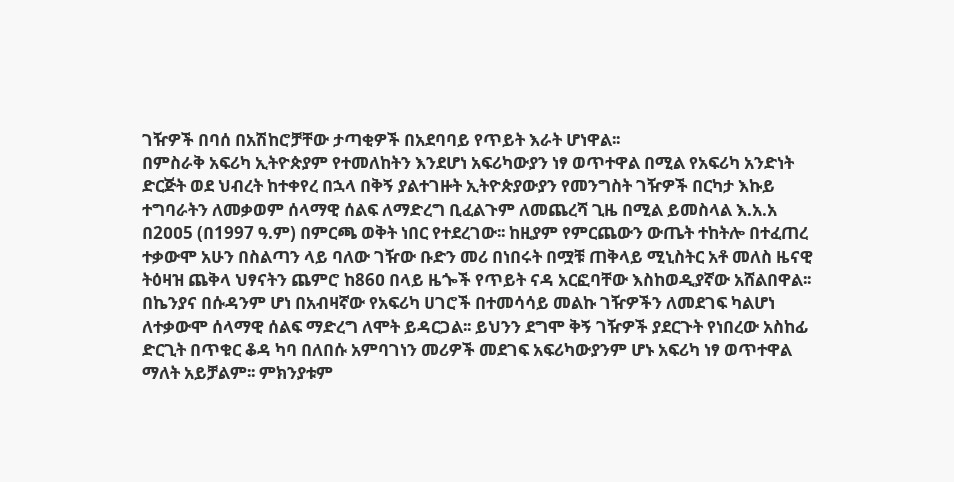ገዥዎች በባሰ በአሽከሮቻቸው ታጣቂዎች በአደባባይ የጥይት እራት ሆነዋል፡፡
በምስራቅ አፍሪካ ኢትዮጵያም የተመለከትን እንደሆነ አፍሪካውያን ነፃ ወጥተዋል በሚል የአፍሪካ አንድነት ድርጅት ወደ ህብረት ከተቀየረ በኋላ በቅኝ ያልተገዙት ኢትዮጵያውያን የመንግስት ገዥዎች በርካታ እኩይ ተግባራትን ለመቃወም ሰላማዊ ሰልፍ ለማድረግ ቢፈልጉም ለመጨረሻ ጊዜ በሚል ይመስላል እ.አ.አ በ2ዐዐ5 (በ1997 ዓ.ም) በምርጫ ወቅት ነበር የተደረገው፡፡ ከዚያም የምርጨውን ውጤት ተከትሎ በተፈጠረ ተቃውሞ አሁን በስልጣን ላይ ባለው ገዥው ቡድን መሪ በነበሩት በሟቹ ጠቅላይ ሚኒስትር አቶ መለስ ዜናዊ ትዕዛዝ ጨቅላ ህፃናትን ጨምሮ ከ86ዐ በላይ ዜጐች የጥይት ናዳ አርፎባቸው እስከወዲያኛው አሸልበዋል፡፡
በኬንያና በሱዳንም ሆነ በአብዛኛው የአፍሪካ ሀገሮች በተመሳሳይ መልኩ ገዥዎችን ለመደገፍ ካልሆነ ለተቃውሞ ሰላማዊ ሰልፍ ማድረግ ለሞት ይዳርጋል፡፡ ይህንን ደግሞ ቅኝ ገዥዎች ያደርጉት የነበረው አስከፊ ድርጊት በጥቁር ቆዳ ካባ በለበሱ አምባገነን መሪዎች መደገፍ አፍሪካውያንም ሆኑ አፍሪካ ነፃ ወጥተዋል ማለት አይቻልም፡፡ ምክንያቱም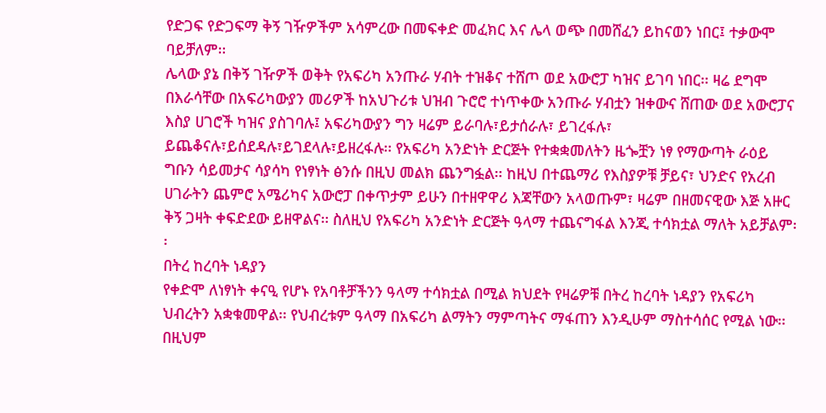የድጋፍ የድጋፍማ ቅኝ ገዥዎችም አሳምረው በመፍቀድ መፈክር እና ሌላ ወጭ በመሸፈን ይከናወን ነበር፤ ተቃውሞ ባይቻለም፡፡
ሌላው ያኔ በቅኝ ገዥዎች ወቅት የአፍሪካ አንጡራ ሃብት ተዝቆና ተሸጦ ወደ አውሮፓ ካዝና ይገባ ነበር፡፡ ዛሬ ደግሞ በእራሳቸው በአፍሪካውያን መሪዎች ከአህጉሪቱ ህዝብ ጉሮሮ ተነጥቀው አንጡራ ሃብቷን ዝቀውና ሸጠው ወደ አውሮፓና እስያ ሀገሮች ካዝና ያስገባሉ፤ አፍሪካውያን ግን ዛሬም ይራባሉ፣ይታሰራሉ፣ ይገረፋሉ፣ ይጨቆናሉ፣ይሰደዳሉ፣ይገደላሉ፣ይዘረፋሉ፡፡ የአፍሪካ አንድነት ድርጅት የተቋቋመለትን ዜጐቿን ነፃ የማውጣት ራዕይ ግቡን ሳይመታና ሳያሳካ የነፃነት ፅንሱ በዚህ መልክ ጨንግፏል፡፡ ከዚህ በተጨማሪ የእስያዎቹ ቻይና፣ ህንድና የአረብ ሀገራትን ጨምሮ አሜሪካና አውሮፓ በቀጥታም ይሁን በተዘዋዋሪ እጃቸውን አላወጡም፣ ዛሬም በዘመናዊው እጅ አዙር ቅኝ ጋዛት ቀፍድደው ይዘዋልና፡፡ ስለዚህ የአፍሪካ አንድነት ድርጅት ዓላማ ተጨናግፋል እንጂ ተሳክቷል ማለት አይቻልም፡፡
በትረ ከረባት ነዳያን
የቀድሞ ለነፃነት ቀናዒ የሆኑ የአባቶቻችንን ዓላማ ተሳክቷል በሚል ክህደት የዛሬዎቹ በትረ ከረባት ነዳያን የአፍሪካ ህብረትን አቋቁመዋል፡፡ የህብረቱም ዓላማ በአፍሪካ ልማትን ማምጣትና ማፋጠን እንዲሁም ማስተሳሰር የሚል ነው፡፡ በዚህም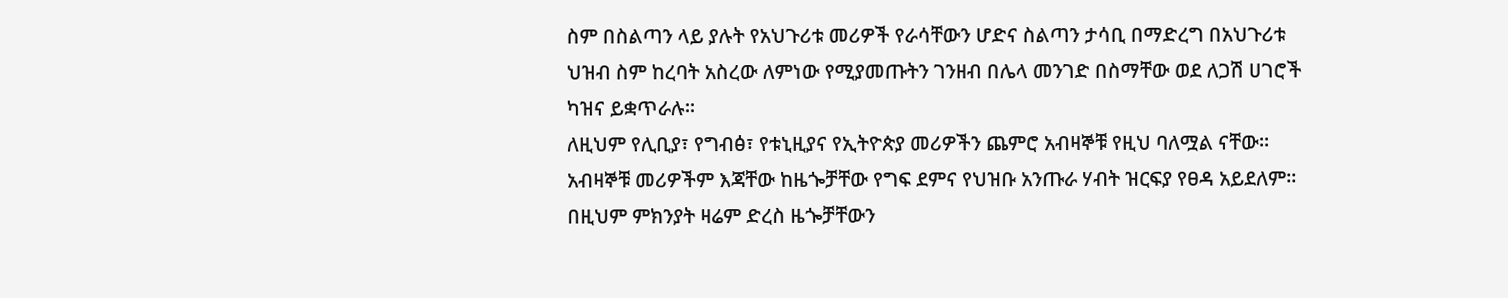ስም በስልጣን ላይ ያሉት የአህጉሪቱ መሪዎች የራሳቸውን ሆድና ስልጣን ታሳቢ በማድረግ በአህጉሪቱ ህዝብ ስም ከረባት አስረው ለምነው የሚያመጡትን ገንዘብ በሌላ መንገድ በስማቸው ወደ ለጋሽ ሀገሮች ካዝና ይቋጥራሉ፡፡
ለዚህም የሊቢያ፣ የግብፅ፣ የቱኒዚያና የኢትዮጵያ መሪዎችን ጨምሮ አብዛኞቹ የዚህ ባለሟል ናቸው፡፡ አብዛኞቹ መሪዎችም እጃቸው ከዜጐቻቸው የግፍ ደምና የህዝቡ አንጡራ ሃብት ዝርፍያ የፀዳ አይደለም፡፡ በዚህም ምክንያት ዛሬም ድረስ ዜጐቻቸውን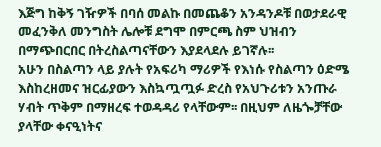እጅግ ከቅኝ ገዥዎች በባሰ መልኩ በመጨቆን አንዳንዶቹ በወታደራዊ መፈንቅለ መንግስት ሌሎቹ ደግሞ በምርጫ ስም ህዝብን በማጭበርበር በትረስልጣናቸውን እያደላደሉ ይገኛሉ፡፡
አሁን በስልጣን ላይ ያሉት የአፍሪካ ማሪዎች የእነሱ የስልጣን ዕድሜ እስከረዘመና ዝርፊያውን እስኳጧጧፉ ድረስ የአህጉሪቱን አንጡራ ሃብት ጥቅም በማዘረፍ ተወዳዳሪ የላቸውም፡፡ በዚህም ለዜጐቻቸው ያላቸው ቀናዒነትና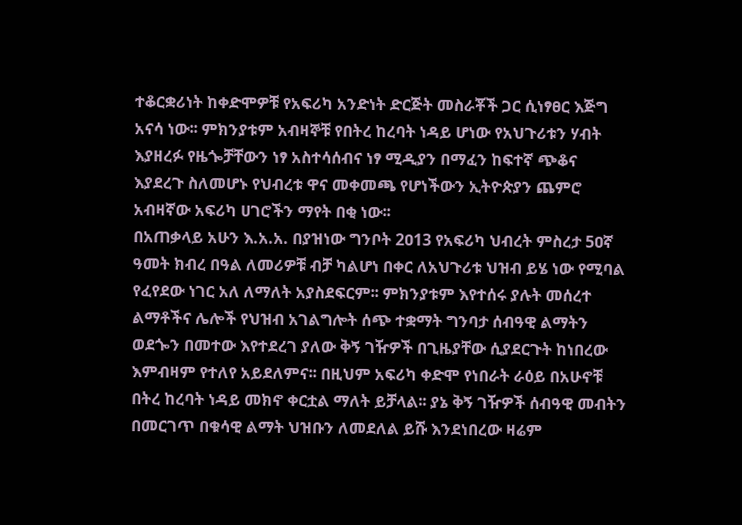ተቆርቋሪነት ከቀድሞዎቹ የአፍሪካ አንድነት ድርጅት መስራቾች ጋር ሲነፃፀር እጅግ አናሳ ነው፡፡ ምክንያቱም አብዛኞቹ የበትረ ከረባት ነዳይ ሆነው የአህጉሪቱን ሃብት እያዘረፉ የዜጐቻቸውን ነፃ አስተሳሰብና ነፃ ሚዲያን በማፈን ከፍተኛ ጭቆና እያደረጉ ስለመሆኑ የህብረቱ ዋና መቀመጫ የሆነችውን ኢትዮጵያን ጨምሮ አብዛኛው አፍሪካ ሀገሮችን ማየት በቂ ነው፡፡
በአጠቃላይ አሁን እ.አ.አ. በያዝነው ግንቦት 2ዐ13 የአፍሪካ ህብረት ምስረታ 5ዐኛ ዓመት ክብረ በዓል ለመሪዎቹ ብቻ ካልሆነ በቀር ለአህጉሪቱ ህዝብ ይሄ ነው የሚባል የፈየደው ነገር አለ ለማለት አያስደፍርም፡፡ ምክንያቱም እየተሰሩ ያሉት መሰረተ ልማቶችና ሌሎች የህዝብ አገልግሎት ሰጭ ተቋማት ግንባታ ሰብዓዊ ልማትን ወደጐን በመተው እየተደረገ ያለው ቅኝ ገዥዎች በጊዜያቸው ሲያደርጉት ከነበረው እምብዛም የተለየ አይደለምና፡፡ በዚህም አፍሪካ ቀድሞ የነበራት ራዕይ በአሁኖቹ በትረ ከረባት ነዳይ መክኖ ቀርቷል ማለት ይቻላል፡፡ ያኔ ቅኝ ገዥዎች ሰብዓዊ መብትን በመርገጥ በቁሳዊ ልማት ህዝቡን ለመደለል ይሹ እንደነበረው ዛሬም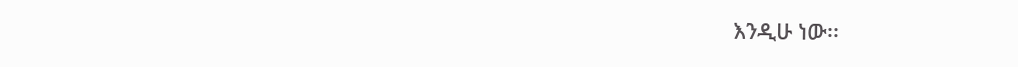እንዲሁ ነው፡፡